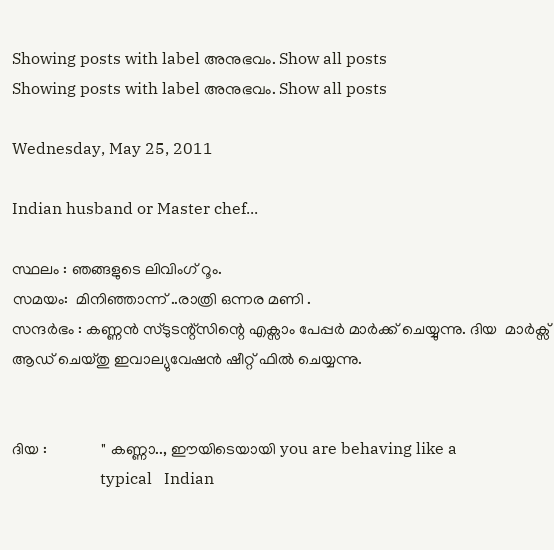Showing posts with label അനുഭവം. Show all posts
Showing posts with label അനുഭവം. Show all posts

Wednesday, May 25, 2011

Indian husband or Master chef...

സ്ഥലം : ഞങ്ങളുടെ ലിവിംഗ് റൂം.
സമയം:  മിനിഞ്ഞാന്ന് ..രാത്രി ഒന്നര മണി .
സന്ദര്‍ഭം : കണ്ണന്‍ സ്ടുടന്റ്സിന്റെ എക്സാം പേപ്പര്‍ മാര്‍ക്ക്‌ ചെയ്യുന്നു. ദിയ  മാര്‍ക്സ് ആഡ് ചെയ്തു ഇവാല്യുവേഷന്‍ ഷീറ്റ് ഫില്‍ ചെയ്യന്നു.


ദിയ :              " കണ്ണാ.., ഈയിടെയായി you are behaving like a
                      typical   Indian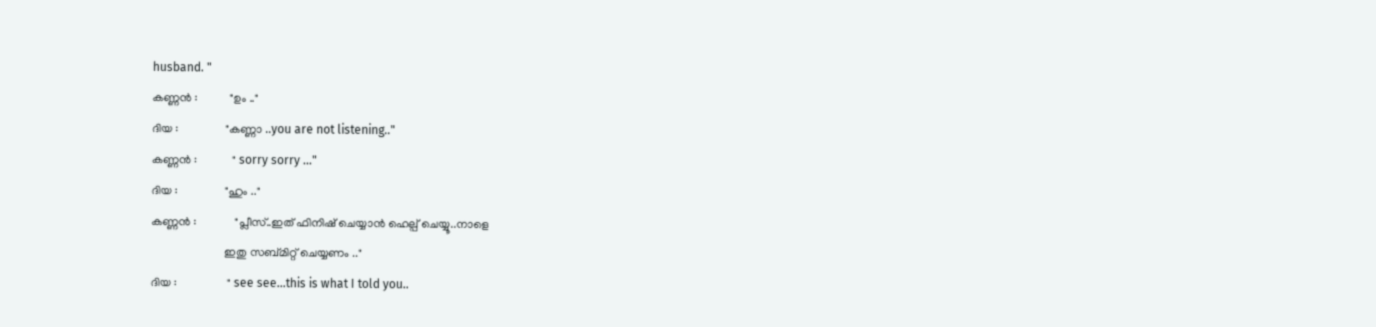husband. "
കണ്ണന്‍ :           "ഉം .."
ദിയ :                "കണ്ണാ ..you are not listening.."
കണ്ണന്‍ :            " sorry sorry ..."
ദിയ :                "ഹും .."
കണ്ണന്‍ :             "പ്ലീസ്..ഇത് ഫിനിഷ് ചെയ്യാന്‍ ഹെല്പ് ചെയ്യൂ..നാളെ
                         ഇതു സബ്മിറ്റ് ചെയ്യണം .."
ദിയ :                 " see see...this is what I told you..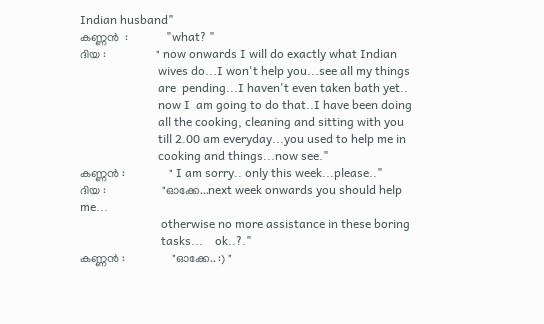Indian husband"
കണ്ണന്‍  :             "what? "
ദിയ :                 " now onwards I will do exactly what Indian
                          wives do...I won't help you...see all my things
                          are  pending...I haven't even taken bath yet..
                          now I  am going to do that..I have been doing
                          all the cooking, cleaning and sitting with you
                          till 2.00 am everyday...you used to help me in
                          cooking and things...now see."
കണ്ണന്‍ :               " I am sorry.. only this week...please.."
ദിയ :                   "ഓക്കേ...next week onwards you should help me...
                           otherwise no more assistance in these boring
                           tasks...    ok..?."
കണ്ണന്‍ :                "ഓക്കേ.. :) "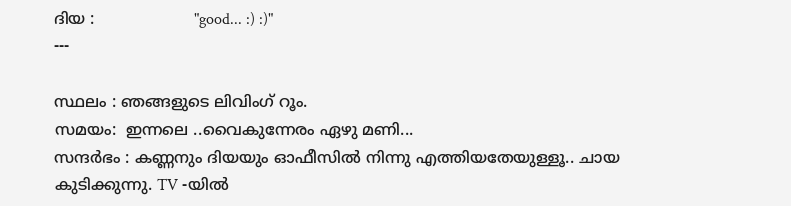ദിയ :                    "good... :) :)"
---

സ്ഥലം : ഞങ്ങളുടെ ലിവിംഗ് റൂം.
സമയം:  ഇന്നലെ ..വൈകുന്നേരം ഏഴു മണി...
സന്ദര്‍ഭം : കണ്ണനും ദിയയും ഓഫീസില്‍ നിന്നു എത്തിയതേയുള്ളൂ.. ചായ കുടിക്കുന്നു. TV -യില്‍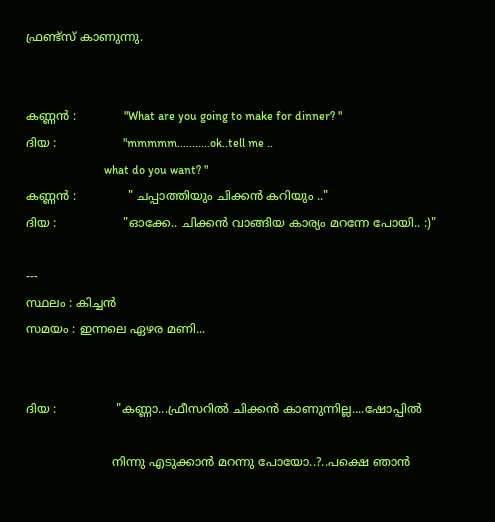ഫ്രണ്ട്സ് കാണുന്നു.


കണ്ണന്‍ :             "What are you going to make for dinner? "
ദിയ :                  "mmmmm...........ok..tell me ..
                          what do you want? "
കണ്ണന്‍ :              " ചപ്പാത്തിയും ചിക്കന്‍ കറിയും .."
ദിയ :                  "ഓക്കേ.. ചിക്കന്‍ വാങ്ങിയ കാര്യം മറന്നേ പോയി.. :)"

---
സ്ഥലം : കിച്ചന്‍
സമയം : ഇന്നലെ ഏഴര മണി...


ദിയ :                "കണ്ണാ...ഫ്രീസറില്‍ ചിക്കന്‍ കാണുന്നില്ല....ഷോപ്പില്‍

                       നിന്നു എടുക്കാന്‍ മറന്നു പോയോ..?..പക്ഷെ ഞാന്‍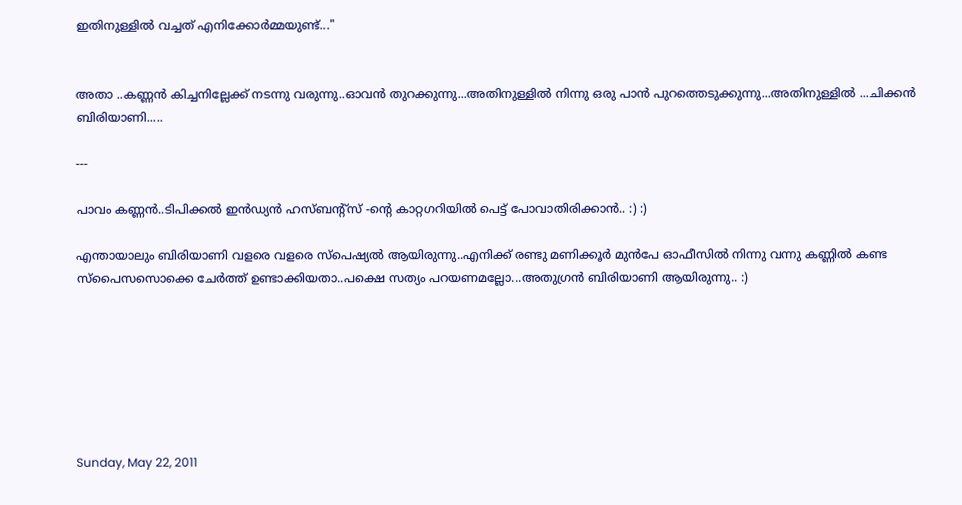ഇതിനുള്ളില്‍ വച്ചത് എനിക്കോര്‍മ്മയുണ്ട്..."


അതാ ..കണ്ണന്‍ കിച്ചനില്ലേക്ക് നടന്നു വരുന്നു..ഓവന്‍ തുറക്കുന്നു...അതിനുള്ളില്‍ നിന്നു ഒരു പാന്‍ പുറത്തെടുക്കുന്നു...അതിനുള്ളില്‍ ...ചിക്കന്‍ ബിരിയാണി.....

---

പാവം കണ്ണന്‍..ടിപിക്കല്‍ ഇന്‍ഡ്യന്‍ ഹസ്ബന്റ്സ് -ന്റെ കാറ്റഗറിയില്‍ പെട്ട് പോവാതിരിക്കാന്‍.. :) :)

എന്തായാലും ബിരിയാണി വളരെ വളരെ സ്പെഷ്യല്‍ ആയിരുന്നു..എനിക്ക് രണ്ടു മണിക്കൂര്‍ മുന്‍പേ ഓഫീസില്‍ നിന്നു വന്നു കണ്ണില്‍ കണ്ട
സ്പൈസസൊക്കെ ചേര്‍ത്ത് ഉണ്ടാക്കിയതാ..പക്ഷെ സത്യം പറയണമല്ലോ...അതുഗ്രന്‍ ബിരിയാണി ആയിരുന്നു.. :)







Sunday, May 22, 2011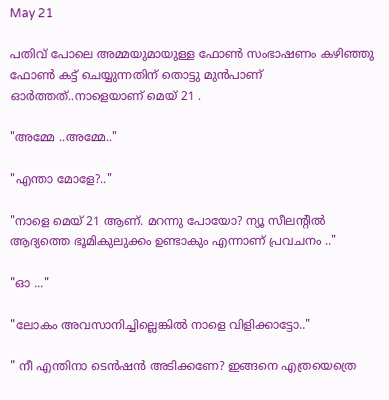May 21

പതിവ് പോലെ അമ്മയുമായുള്ള ഫോണ്‍ സംഭാഷണം കഴിഞ്ഞു ഫോണ്‍ കട്ട് ചെയ്യുന്നതിന് തൊട്ടു മുന്‍പാണ്‌  ഓര്‍ത്തത്‌..നാളെയാണ് മെയ്‌ 21 .

"അമ്മേ ..അമ്മേ.."

"എന്താ മോളേ?.."

"നാളെ മെയ്‌ 21 ആണ്. മറന്നു പോയോ? ന്യൂ സീലന്റില്‍ ആദ്യത്തെ ഭൂമികുലുക്കം ഉണ്ടാകും എന്നാണ് പ്രവചനം .."

"ഓ ..."

"ലോകം അവസാനിച്ചില്ലെങ്കില്‍ നാളെ വിളിക്കാട്ടോ.."

" നീ എന്തിനാ ടെന്‍ഷന്‍ അടിക്കണേ? ഇങ്ങനെ എത്രയെത്രെ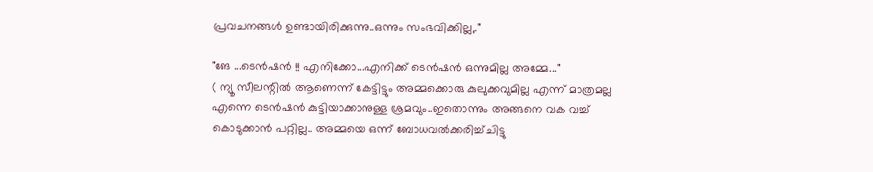പ്രവചനങ്ങള്‍ ഉണ്ടായിരിക്കുന്നു..ഒന്നും സംഭവിക്കില്ല,."

"ങേ ...ടെന്‍ഷന്‍ !! എനിക്കോ...എനിക്ക് ടെന്‍ഷന്‍ ഒന്നുമില്ല അമ്മേ..."
( ന്യൂ സീലന്റില്‍ ആണെന്ന് കേട്ടിട്ടും അമ്മക്കൊരു കുലുക്കവുമില്ല എന്ന് മാത്രമല്ല എന്നെ ടെന്‍ഷന്‍ കുട്ടിയാക്കാനുള്ള ശ്രമവും..ഇതൊന്നും അങ്ങനെ വക വച്ച് കൊടുക്കാന്‍ പറ്റില്ല.. അമ്മയെ ഒന്ന് ബോധവല്‍ക്കരിച്ച്ചിട്ടു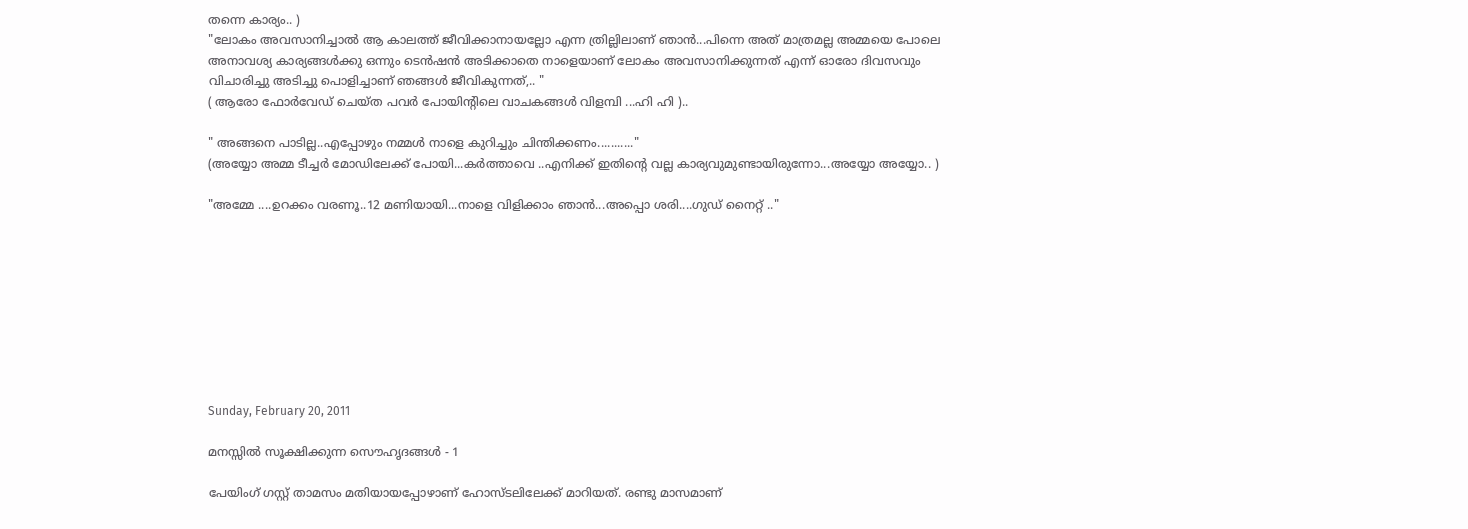തന്നെ കാര്യം.. )
"ലോകം അവസാനിച്ചാല്‍ ആ കാലത്ത് ജീവിക്കാനായല്ലോ എന്ന ത്രില്ലിലാണ് ഞാന്‍...പിന്നെ അത് മാത്രമല്ല അമ്മയെ പോലെ അനാവശ്യ കാര്യങ്ങള്‍ക്കു ഒന്നും ടെന്‍ഷന്‍ അടിക്കാതെ നാളെയാണ് ലോകം അവസാനിക്കുന്നത്‌ എന്ന് ഓരോ ദിവസവും വിചാരിച്ചു അടിച്ചു പൊളിച്ചാണ് ഞങ്ങള്‍ ജീവികുന്നത്,.. "
( ആരോ ഫോര്‍വേഡ് ചെയ്ത പവര്‍ പോയിന്റിലെ വാചകങ്ങള്‍ വിളമ്പി ...ഹി ഹി )..

" അങ്ങനെ പാടില്ല..എപ്പോഴും നമ്മള്‍ നാളെ കുറിച്ചും ചിന്തിക്കണം..........."
(അയ്യോ അമ്മ ടീച്ചര്‍ മോഡിലേക്ക് പോയി...കര്‍ത്താവെ ..എനിക്ക് ഇതിന്റെ വല്ല കാര്യവുമുണ്ടായിരുന്നോ...അയ്യോ അയ്യോ.. )

"അമ്മേ ....ഉറക്കം വരണൂ..12 മണിയായി...നാളെ വിളിക്കാം ഞാന്‍...അപ്പൊ ശരി....ഗുഡ് നൈറ്റ്‌ .."









Sunday, February 20, 2011

മനസ്സില്‍ സൂക്ഷിക്കുന്ന സൌഹൃദങ്ങള്‍ - 1

പേയിംഗ് ഗസ്റ്റ്‌ താമസം മതിയായപ്പോഴാണ് ഹോസ്ടലിലേക്ക് മാറിയത്. രണ്ടു മാസമാണ്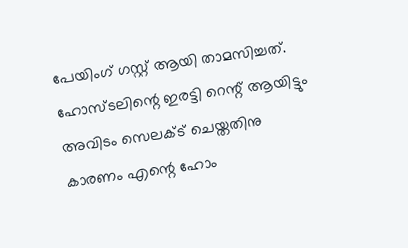പേയിംഗ് ഗസ്റ്റ്‌ ആയി താമസിച്ചത്. ഹോസ്ടലിന്റെ ഇരട്ടി റെന്റ് ആയിട്ടും അവിടം സെലക്ട്‌ ചെയ്തതിനു കാരണം എന്റെ ഹോം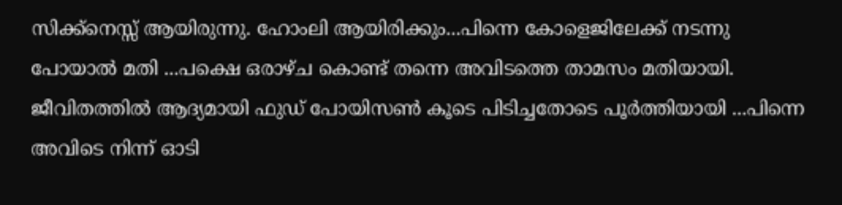സിക്ക്നെസ്സ് ആയിരുന്നു. ഹോംലി ആയിരിക്കും...പിന്നെ കോളെജിലേക്ക് നടന്നു പോയാല്‍ മതി ...പക്ഷെ ഒരാഴ്ച കൊണ്ട് തന്നെ അവിടത്തെ താമസം മതിയായി. ജീവിതത്തില്‍ ആദ്യമായി ഫുഡ്‌ പോയിസണ്‍ കൂടെ പിടിച്ചതോടെ പൂര്‍ത്തിയായി ...പിന്നെ അവിടെ നിന്ന് ഓടി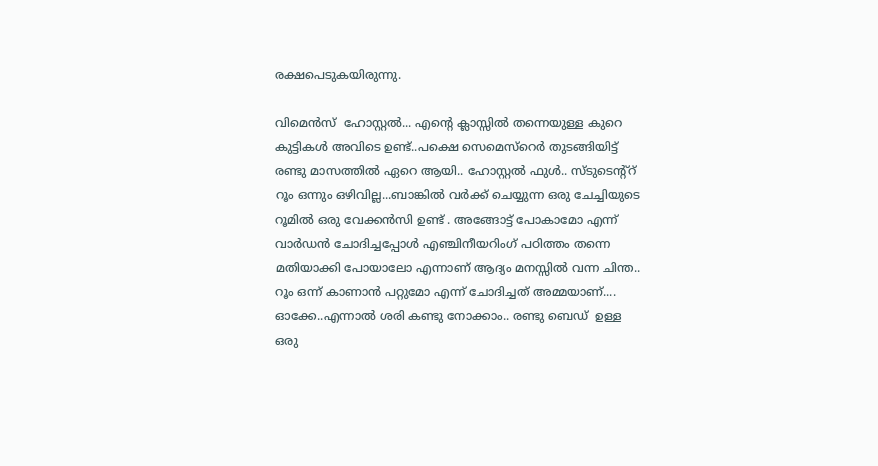രക്ഷപെടുകയിരുന്നു.

വിമെന്‍സ്  ഹോസ്റ്റല്‍... എന്റെ ക്ലാസ്സില്‍ തന്നെയുള്ള കുറെ കുട്ടികള്‍ അവിടെ ഉണ്ട്..പക്ഷെ സെമെസ്റെര്‍ തുടങ്ങിയിട്ട് രണ്ടു മാസത്തില്‍ ഏറെ ആയി.. ഹോസ്റ്റല്‍ ഫുള്‍.. സ്ടുടെന്റ്റ്‌ റൂം ഒന്നും ഒഴിവില്ല...ബാങ്കില്‍ വര്‍ക്ക്‌ ചെയ്യുന്ന ഒരു ചേച്ചിയുടെ റൂമില്‍ ഒരു വേക്കന്‍സി ഉണ്ട് . അങ്ങോട്ട്‌ പോകാമോ എന്ന് വാര്‍ഡന്‍ ചോദിച്ചപ്പോള്‍ എഞ്ചിനീയറിംഗ് പഠിത്തം തന്നെ മതിയാക്കി പോയാലോ എന്നാണ് ആദ്യം മനസ്സില്‍ വന്ന ചിന്ത.. റൂം ഒന്ന് കാണാന്‍ പറ്റുമോ എന്ന് ചോദിച്ചത് അമ്മയാണ്....  ഓക്കേ..എന്നാല്‍ ശരി കണ്ടു നോക്കാം.. രണ്ടു ബെഡ്  ഉള്ള ഒരു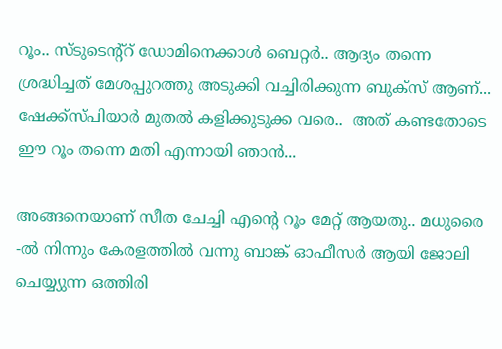റൂം.. സ്ടുടെന്റ്റ്‌ ഡോമിനെക്കാള്‍ ബെറ്റര്‍.. ആദ്യം തന്നെ ശ്രദ്ധിച്ചത് മേശപ്പുറത്തു അടുക്കി വച്ചിരിക്കുന്ന ബുക്സ് ആണ്... ഷേക്ക്‌സ്പിയാര്‍ മുതല്‍ കളിക്കുടുക്ക വരെ..  അത് കണ്ടതോടെ ഈ റൂം തന്നെ മതി എന്നായി ഞാന്‍...

അങ്ങനെയാണ് സീത ചേച്ചി എന്റെ റൂം മേറ്റ്‌ ആയതു.. മധുരൈ -ല്‍ നിന്നും കേരളത്തില്‍ വന്നു ബാങ്ക് ഓഫീസര്‍ ആയി ജോലി ചെയ്യ്യുന്ന ഒത്തിരി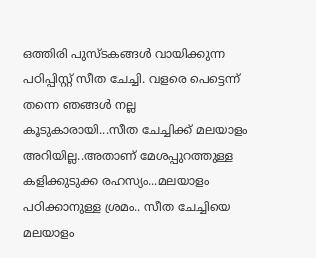ഒത്തിരി പുസ്ടകങ്ങള്‍ വായിക്കുന്ന പഠിപ്പിസ്റ്റ് സീത ചേച്ചി. വളരെ പെട്ടെന്ന് തന്നെ ഞങ്ങള്‍ നല്ല കൂടുകാരായി...സീത ചേച്ചിക്ക് മലയാളം അറിയില്ല..അതാണ് മേശപ്പുറത്തുള്ള കളിക്കുടുക്ക രഹസ്യം...മലയാളം പഠിക്കാനുള്ള ശ്രമം.. സീത ചേച്ചിയെ മലയാളം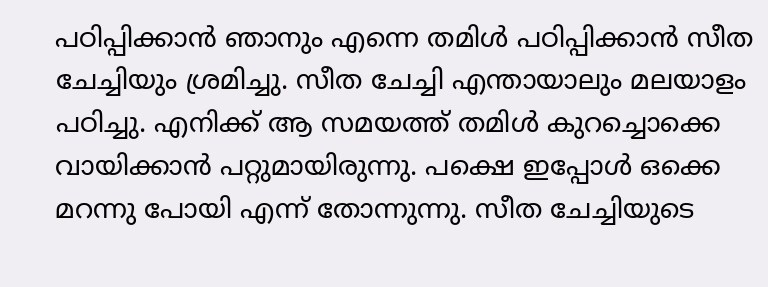പഠിപ്പിക്കാന്‍ ഞാനും എന്നെ തമിള്‍ പഠിപ്പിക്കാന്‍ സീത ചേച്ചിയും ശ്രമിച്ചു. സീത ചേച്ചി എന്തായാലും മലയാളം പഠിച്ചു. എനിക്ക് ആ സമയത്ത് തമിള്‍ കുറച്ചൊക്കെ വായിക്കാന്‍ പറ്റുമായിരുന്നു. പക്ഷെ ഇപ്പോള്‍ ഒക്കെ മറന്നു പോയി എന്ന് തോന്നുന്നു. സീത ചേച്ചിയുടെ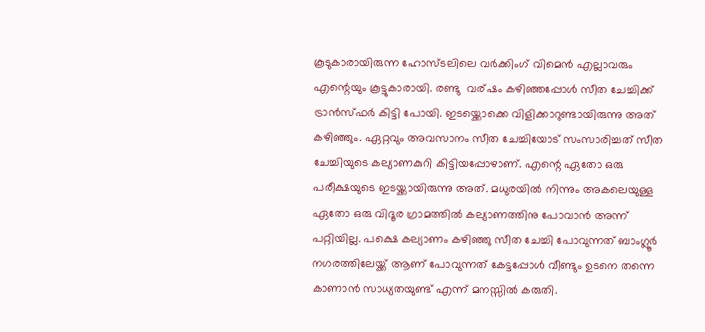കൂടുകാരായിരുന്ന ഹോസ്ടലിലെ വര്‍ക്കിംഗ്‌ വിമെന്‍ എല്ലാവരും എന്റെയും കൂട്ടുകാരായി. രണ്ടു  വര്ഷം കഴിഞ്ഞപ്പോള്‍ സീത ചേച്ചിക്ക് ട്രാന്‍സ്ഫര്‍ കിട്ടി പോയി. ഇടയ്ക്കൊക്കെ വിളിക്കാറുണ്ടായിരുന്നു അത് കഴിഞ്ഞും. ഏറ്റവും അവസാനം സീത ചേച്ചിയോട് സംസാരിച്ചത് സീത ചേച്ചിയുടെ കല്യാണകുറി കിട്ടിയപ്പോഴാണ്. എന്റെ ഏതോ ഒരു പരീക്ഷയുടെ ഇടയ്ക്കായിരുന്നു അത്. മധുരയില്‍ നിന്നും അകലെയുള്ള ഏതോ ഒരു വിദൂര ഗ്രാമത്തില്‍ കല്യാണത്തിനു പോവാന്‍ അന്ന് പറ്റിയില്ല. പക്ഷെ കല്യാണം കഴിഞ്ഞു സീത ചേച്ചി പോവുന്നത് ബാംഗ്ലൂര്‍ നഗരത്തിലേയ്ക്ക് ആണ് പോവുന്നത് കേട്ടപ്പോള്‍ വീണ്ടും ഉടനെ തന്നെ കാണാന്‍ സാധ്യതയുണ്ട് എന്ന് മനസ്സില്‍ കരുതി.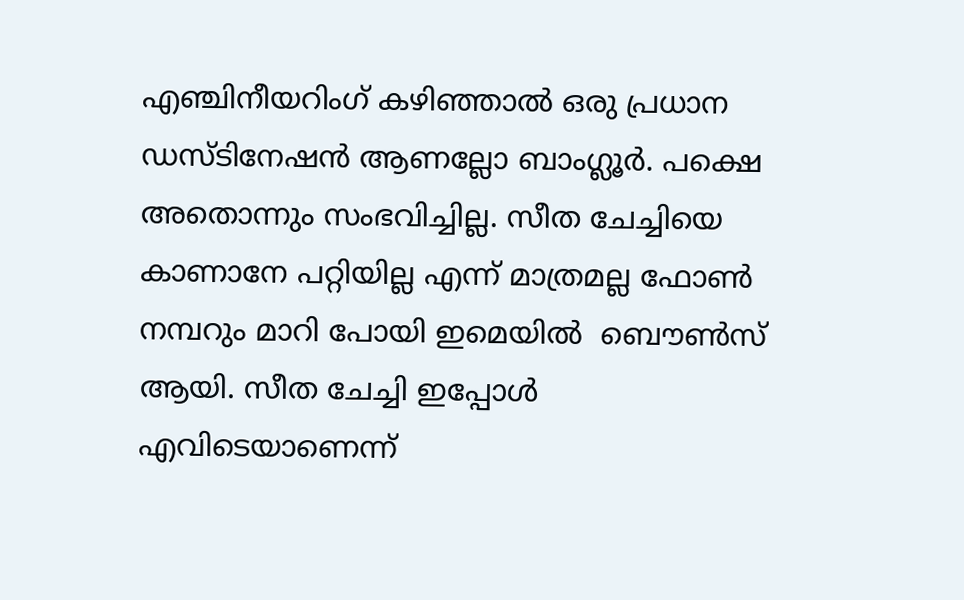എഞ്ചിനീയറിംഗ് കഴിഞ്ഞാല്‍ ഒരു പ്രധാന ഡസ്ടിനേഷന്‍ ആണല്ലോ ബാംഗ്ലൂര്‍. പക്ഷെ അതൊന്നും സംഭവിച്ചില്ല. സീത ചേച്ചിയെ കാണാനേ പറ്റിയില്ല എന്ന് മാത്രമല്ല ഫോണ്‍ നമ്പറും മാറി പോയി ഇമെയില്‍  ബൌണ്‍സ് ആയി. സീത ചേച്ചി ഇപ്പോള്‍ എവിടെയാണെന്ന്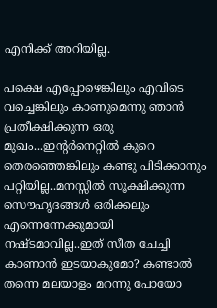എനിക്ക് അറിയില്ല.

പക്ഷെ എപ്പോഴെങ്കിലും എവിടെ വച്ചെങ്കിലും കാണുമെന്നു ഞാന്‍ പ്രതീക്ഷിക്കുന്ന ഒരു മുഖം...ഇന്‍റര്‍നെറ്റില്‍ കുറെ തെരഞ്ഞെങ്കിലും കണ്ടു പിടിക്കാനും പറ്റിയില്ല..മനസ്സില്‍ സൂക്ഷിക്കുന്ന സൌഹൃദങ്ങള്‍ ഒരിക്കലും എന്നെന്നേക്കുമായി നഷ്ടമാവില്ല..ഇത് സീത ചേച്ചി കാണാന്‍ ഇടയാകുമോ? കണ്ടാല്‍ തന്നെ മലയാളം മറന്നു പോയോ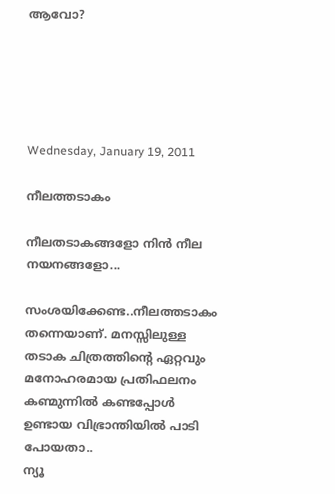ആവോ?





Wednesday, January 19, 2011

നീലത്തടാകം

നീലതടാകങ്ങളോ നിന്‍ നീല നയനങ്ങളോ...

സംശയിക്കേണ്ട..നീലത്തടാകം തന്നെയാണ്. മനസ്സിലുള്ള തടാക ചിത്രത്തിന്റെ ഏറ്റവും മനോഹരമായ പ്രതിഫലനം കണ്മുന്നില്‍ കണ്ടപ്പോള്‍ ഉണ്ടായ വിഭ്രാന്തിയില്‍ പാടി പോയതാ..
ന്യൂ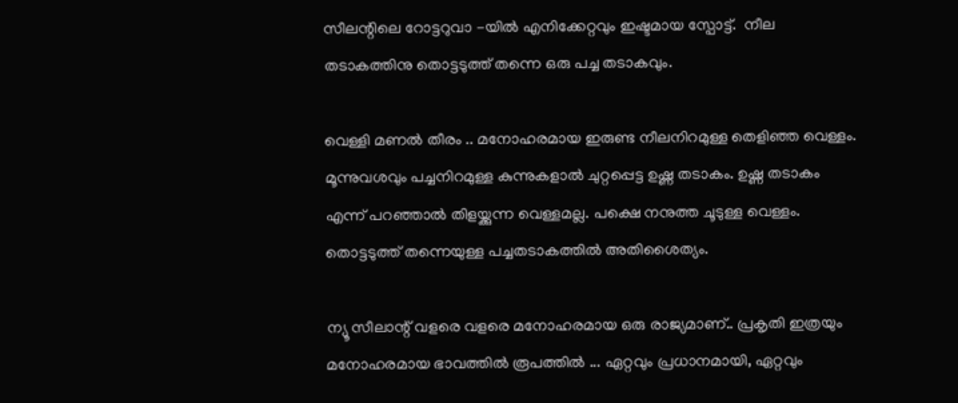സീലന്റിലെ റോട്ടറുവാ -യില്‍ എനിക്കേറ്റവും ഇഷ്ടമായ സ്പോട്ട്.  നീല തടാകത്തിനു തൊട്ടടുത്ത്‌ തന്നെ ഒരു പച്ച തടാകവും.

വെള്ളി മണല്‍ തീരം .. മനോഹരമായ ഇരുണ്ട നീലനിറമുള്ള തെളിഞ്ഞ വെള്ളം. മൂന്നുവശവും പച്ചനിറമുള്ള കുന്നുകളാല്‍ ചുറ്റപ്പെട്ട ഉഷ്ണ തടാകം. ഉഷ്ണ തടാകം എന്ന് പറഞ്ഞാല്‍ തിളയ്ക്കുന്ന വെള്ളമല്ല. പക്ഷെ നനുത്ത ചൂടുള്ള വെള്ളം.  തൊട്ടടുത്ത്‌ തന്നെയുള്ള പച്ചതടാകത്തില്‍ അതിശൈത്യം.

ന്യൂ സീലാന്റ് വളരെ വളരെ മനോഹരമായ ഒരു രാജ്യമാണ്.. പ്രകൃതി ഇത്രയും മനോഹരമായ ഭാവത്തില്‍ രൂപത്തില്‍ ... ഏറ്റവും പ്രധാനമായി, ഏറ്റവും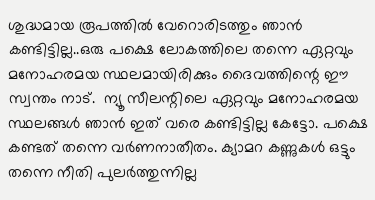ശുദ്ധമായ രൂപത്തില്‍ വേറൊരിടത്തും ഞാന്‍ കണ്ടിട്ടില്ല..ഒരു പക്ഷെ ലോകത്തിലെ തന്നെ ഏറ്റവും മനോഹരമയ സ്ഥലമായിരിക്കും ദൈവത്തിന്റെ ഈ സ്വന്തം നാട്.  ന്യൂ സീലന്റിലെ ഏറ്റവും മനോഹരമയ സ്ഥലങ്ങള്‍ ഞാന്‍ ഇത് വരെ കണ്ടിട്ടില്ല കേട്ടോ. പക്ഷെ കണ്ടത് തന്നെ വര്‍ണനാതീതം. ക്യാമറ കണ്ണുകള്‍ ഒട്ടും തന്നെ നീതി പുലര്‍ത്തുന്നില്ല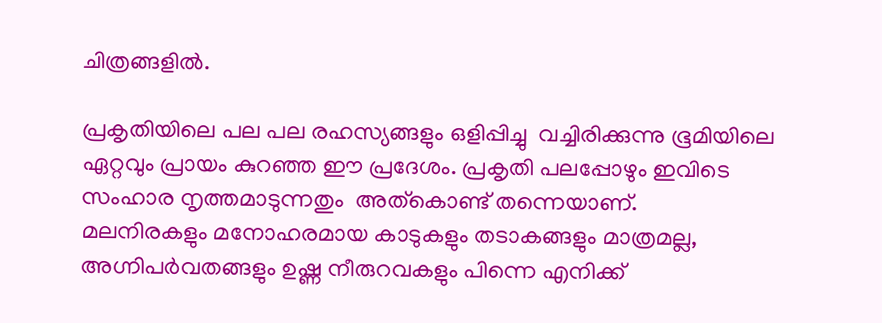ചിത്രങ്ങളില്‍.

പ്രകൃതിയിലെ പല പല രഹസ്യങ്ങളും ഒളിപ്പിച്ചു  വച്ചിരിക്കുന്നു ഭൂമിയിലെ ഏറ്റവും പ്രായം കുറഞ്ഞ ഈ പ്രദേശം. പ്രകൃതി പലപ്പോഴും ഇവിടെ സംഹാര നൃത്തമാടുന്നതും  അത്കൊണ്ട് തന്നെയാണ്.
മലനിരകളും മനോഹരമായ കാടുകളും തടാകങ്ങളും മാത്രമല്ല, അഗ്നിപര്‍വതങ്ങളും ഉഷ്ണ നീരുറവകളും പിന്നെ എനിക്ക്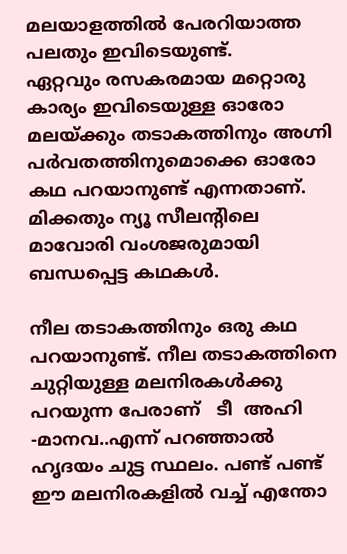മലയാളത്തില്‍ പേരറിയാത്ത പലതും ഇവിടെയുണ്ട്.
ഏറ്റവും രസകരമായ മറ്റൊരു കാര്യം ഇവിടെയുള്ള ഓരോ മലയ്ക്കും തടാകത്തിനും അഗ്നി പര്‍വതത്തിനുമൊക്കെ ഓരോ കഥ പറയാനുണ്ട്‌ എന്നതാണ്.  മിക്കതും ന്യൂ സീലന്റിലെ മാവോരി വംശജരുമായി ബന്ധപ്പെട്ട കഥകള്‍.

നീല തടാകത്തിനും ഒരു കഥ പറയാനുണ്ട്‌. നീല തടാകത്തിനെ ചുറ്റിയുള്ള മലനിരകള്‍ക്കു പറയുന്ന പേരാണ്   ടീ  അഹി -മാനവ..എന്ന് പറഞ്ഞാല്‍ ഹൃദയം ചുട്ട സ്ഥലം. പണ്ട് പണ്ട് ഈ മലനിരകളില്‍ വച്ച് എന്തോ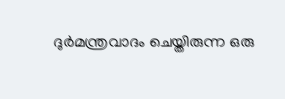ദുര്‍മന്ത്രവാദം ചെയ്തിരുന്ന ഒരു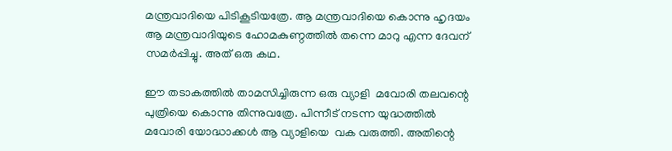മന്ത്രവാദിയെ പിടികൂടിയത്രേ. ആ മന്ത്രവാദിയെ കൊന്നു ഹൃദയം ആ മന്ത്രവാദിയുടെ ഹോമകുണ്ഠത്തില്‍ തന്നെ മാറു എന്ന ദേവന് സമര്‍പ്പിച്ചു. അത് ഒരു കഥ.

ഈ തടാകത്തില്‍ താമസിച്ചിരുന്ന ഒരു വ്യാളി  മവോരി തലവന്റെ പുത്രിയെ കൊന്നു തിന്നുവത്രേ. പിന്നീട് നടന്ന യുദ്ധത്തില്‍ മവോരി യോദ്ധാക്കള്‍ ആ വ്യാളിയെ  വക വരുത്തി. അതിന്റെ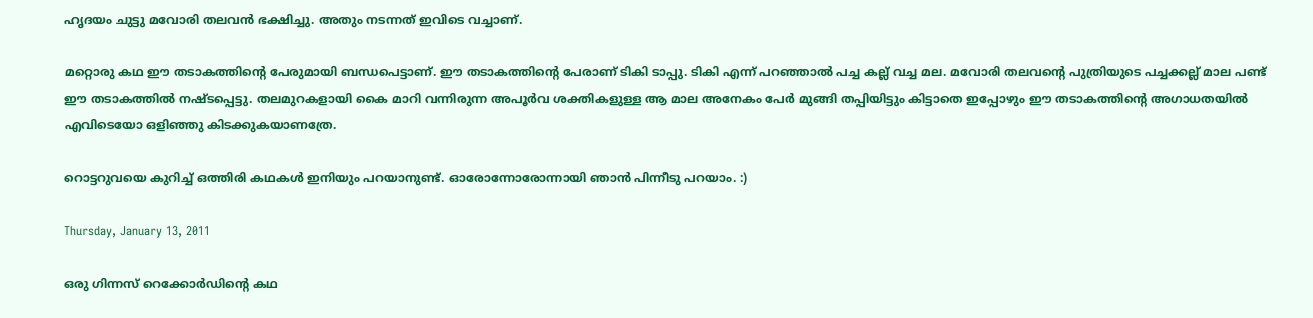ഹൃദയം ചുട്ടു മവോരി തലവന്‍ ഭക്ഷിച്ചു. അതും നടന്നത് ഇവിടെ വച്ചാണ്.

മറ്റൊരു കഥ ഈ തടാകത്തിന്റെ പേരുമായി ബന്ധപെട്ടാണ്. ഈ തടാകത്തിന്റെ പേരാണ് ടികി ടാപ്പു. ടികി എന്ന് പറഞ്ഞാല്‍ പച്ച കല്ല്‌ വച്ച മല. മവോരി തലവന്റെ പുത്രിയുടെ പച്ചക്കല്ല് മാല പണ്ട് ഈ തടാകത്തില്‍ നഷ്ടപ്പെട്ടു. തലമുറകളായി കൈ മാറി വന്നിരുന്ന അപൂര്‍വ ശക്തികളുള്ള ആ മാല അനേകം പേര്‍ മുങ്ങി തപ്പിയിട്ടും കിട്ടാതെ ഇപ്പോഴും ഈ തടാകത്തിന്റെ അഗാധതയില്‍ എവിടെയോ ഒളിഞ്ഞു കിടക്കുകയാണത്രേ.

റൊട്ടറുവയെ കുറിച്ച് ഒത്തിരി കഥകള്‍ ഇനിയും പറയാനുണ്ട്‌. ഓരോന്നോരോന്നായി ഞാന്‍ പിന്നീടു പറയാം. :)

Thursday, January 13, 2011

ഒരു ഗിന്നസ് റെക്കോര്‍ഡിന്റെ കഥ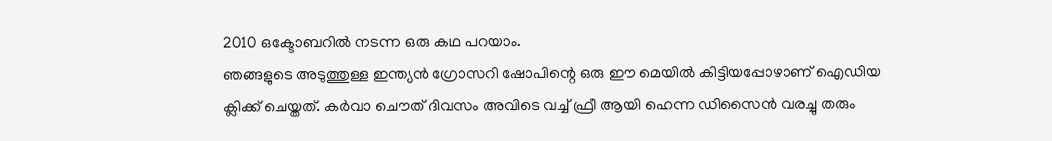2010 ഒക്ടോബറില്‍ നടന്ന ഒരു കഥ പറയാം.
ഞങ്ങളുടെ അടുത്തുള്ള ഇന്ത്യന്‍ ഗ്രോസറി ഷോപിന്റെ ഒരു ഈ മെയില്‍ കിട്ടിയപ്പോഴാണ് ഐഡിയ ക്ലിക്ക് ചെയ്തത്. കര്‍വാ ചൌത് ദിവസം അവിടെ വച്ച് ഫ്രീ ആയി ഹെന്ന ഡിസൈന്‍ വരച്ചു തരും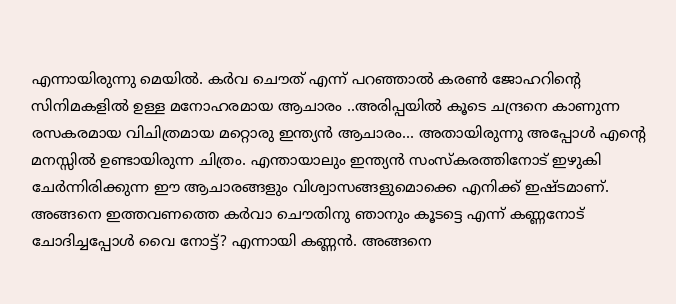എന്നായിരുന്നു മെയില്‍. കര്‍വ ചൌത് എന്ന് പറഞ്ഞാല്‍ കരണ്‍ ജോഹറിന്റെ സിനിമകളില്‍ ഉള്ള മനോഹരമായ ആചാരം ..അരിപ്പയില്‍ കൂടെ ചന്ദ്രനെ കാണുന്ന രസകരമായ വിചിത്രമായ മറ്റൊരു ഇന്ത്യന്‍ ആചാരം... അതായിരുന്നു അപ്പോള്‍ എന്റെ മനസ്സില്‍ ഉണ്ടായിരുന്ന ചിത്രം. എന്തായാലും ഇന്ത്യന്‍ സംസ്കരത്തിനോട് ഇഴുകി ചേര്‍ന്നിരിക്കുന്ന ഈ ആചാരങ്ങളും വിശ്വാസങ്ങളുമൊക്കെ എനിക്ക് ഇഷ്ടമാണ്. അങ്ങനെ ഇത്തവണത്തെ കര്‍വാ ചൌതിനു ഞാനും കൂടട്ടെ എന്ന് കണ്ണനോട് ചോദിച്ചപ്പോള്‍ വൈ നോട്ട്? എന്നായി കണ്ണന്‍. അങ്ങനെ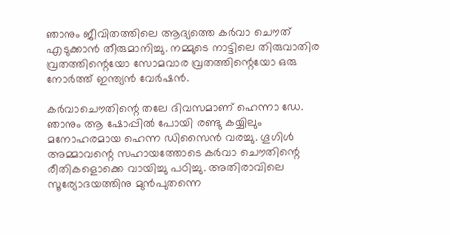ഞാനും ജീവിതത്തിലെ ആദ്യത്തെ കര്‍വാ ചൌത്  എടുക്കാന്‍ തീരുമാനിച്ചു. നമ്മുടെ നാട്ടിലെ തിരുവാതിര വ്രതത്തിന്റെയോ സോമവാര വ്രതത്തിന്റെയോ ഒരു നോര്‍ത്ത് ഇന്ത്യന്‍ വേര്‍ഷന്‍.

കര്‍വാചൌതിന്റെ തലേ ദിവസമാണ് ഹെന്നാ ഡേ. ഞാനും ആ ഷോപ്പില്‍ പോയി രണ്ടു കയ്യിലും മനോഹരമായ ഹെന്ന ഡിസൈന്‍ വരച്ചു. ഗൂഗിള്‍ അമ്മാവന്റെ സഹായത്തോടെ കര്‍വാ ചൌതിന്റെ രീതികളൊക്കെ വായിച്ചു പഠിച്ചു. അതിരാവിലെ സൂര്യോദയത്തിനു മുന്‍പുതന്നെ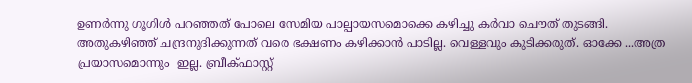ഉണര്‍ന്നു ഗൂഗിള്‍ പറഞ്ഞത് പോലെ സേമിയ പാല്പായസമൊക്കെ കഴിച്ചു കര്‍വാ ചൌത് തുടങ്ങി. അതുകഴിഞ്ഞ് ചന്ദ്രനുദിക്കുന്നത് വരെ ഭക്ഷണം കഴിക്കാന്‍ പാടില്ല. വെള്ളവും കുടിക്കരുത്. ഓക്കേ ...അത്ര പ്രയാസമൊന്നും  ഇല്ല. ബ്രീക്ഫാസ്റ്റ്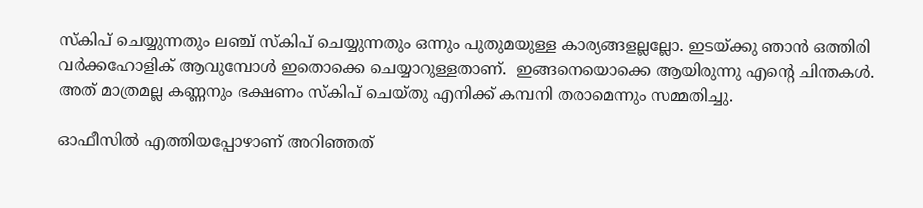സ്കിപ് ചെയ്യുന്നതും ലഞ്ച് സ്കിപ് ചെയ്യുന്നതും ഒന്നും പുതുമയുള്ള കാര്യങ്ങളല്ലല്ലോ. ഇടയ്ക്കു ഞാന്‍ ഒത്തിരി വര്‍ക്കഹോളിക് ആവുമ്പോള്‍ ഇതൊക്കെ ചെയ്യാറുള്ളതാണ്.  ഇങ്ങനെയൊക്കെ ആയിരുന്നു എന്റെ ചിന്തകള്‍.  അത് മാത്രമല്ല കണ്ണനും ഭക്ഷണം സ്കിപ് ചെയ്തു എനിക്ക് കമ്പനി തരാമെന്നും സമ്മതിച്ചു.

ഓഫീസില്‍ എത്തിയപ്പോഴാണ് അറിഞ്ഞത്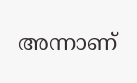അന്നാണ്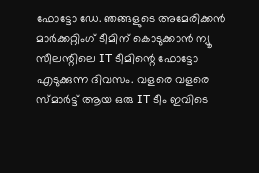ഫോട്ടോ ഡേ. ഞങ്ങളുടെ അമേരിക്കന്‍ മാര്‍ക്കറ്റിംഗ് ടീമിന് കൊടുക്കാന്‍ ന്യൂ സീലന്റിലെ IT ടീമിന്റെ ഫോട്ടോ എടുക്കുന്ന ദിവസം. വളരെ വളരെ സ്മാര്‍ട്ട്‌ ആയ ഒരു IT ടീം ഇവിടെ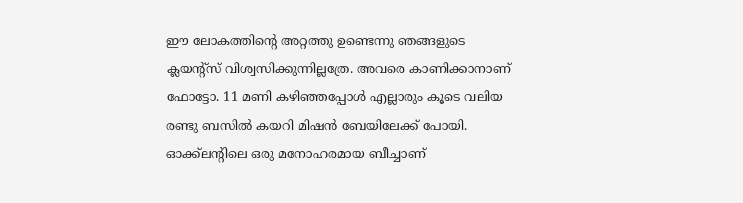ഈ ലോകത്തിന്റെ അറ്റത്തു ഉണ്ടെന്നു ഞങ്ങളുടെ ക്ലയന്റ്സ് വിശ്വസിക്കുന്നില്ലത്രേ. അവരെ കാണിക്കാനാണ് ഫോട്ടോ. 11 മണി കഴിഞ്ഞപ്പോള്‍ എല്ലാരും കൂടെ വലിയ രണ്ടു ബസില്‍ കയറി മിഷന്‍ ബേയിലേക്ക് പോയി. ഓക്ക്ലന്റിലെ ഒരു മനോഹരമായ ബീച്ചാണ്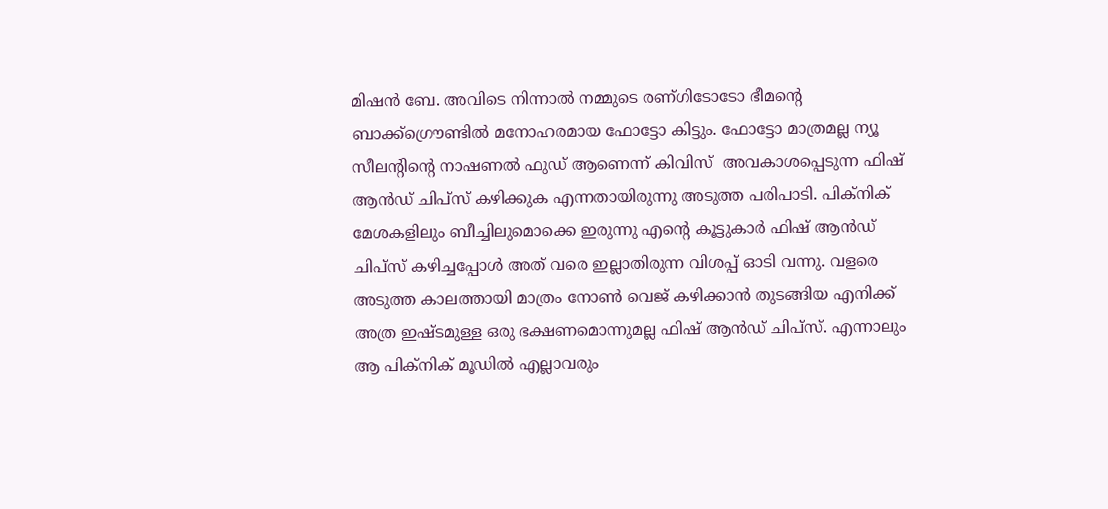മിഷന്‍ ബേ. അവിടെ നിന്നാല്‍ നമ്മുടെ രണ്ഗിടോടോ ഭീമന്റെ ബാക്ക്ഗ്രൌണ്ടില്‍ മനോഹരമായ ഫോട്ടോ കിട്ടും. ഫോട്ടോ മാത്രമല്ല ന്യൂ സീലന്റിന്റെ നാഷണല്‍ ഫുഡ്‌ ആണെന്ന് കിവിസ്  അവകാശപ്പെടുന്ന ഫിഷ്‌ ആന്‍ഡ്‌ ചിപ്സ് കഴിക്കുക എന്നതായിരുന്നു അടുത്ത പരിപാടി. പിക്നിക് മേശകളിലും ബീച്ചിലുമൊക്കെ ഇരുന്നു എന്റെ കൂട്ടുകാര്‍ ഫിഷ്‌ ആന്‍ഡ്‌ ചിപ്സ് കഴിച്ചപ്പോള്‍ അത് വരെ ഇല്ലാതിരുന്ന വിശപ്പ്‌ ഓടി വന്നു. വളരെ അടുത്ത കാലത്തായി മാത്രം നോണ്‍ വെജ് കഴിക്കാന്‍ തുടങ്ങിയ എനിക്ക് അത്ര ഇഷ്ടമുള്ള ഒരു ഭക്ഷണമൊന്നുമല്ല ഫിഷ്‌ ആന്‍ഡ്‌ ചിപ്സ്. എന്നാലും ആ പിക്നിക് മൂഡില്‍ എല്ലാവരും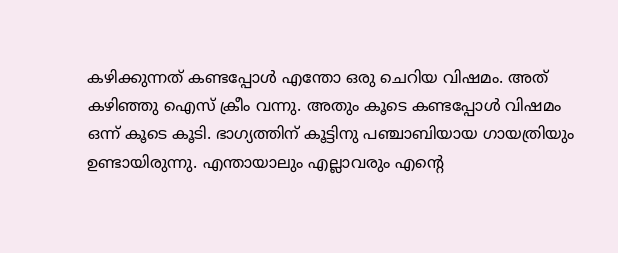കഴിക്കുന്നത്‌ കണ്ടപ്പോള്‍ എന്തോ ഒരു ചെറിയ വിഷമം. അത് കഴിഞ്ഞു ഐസ് ക്രീം വന്നു. അതും കൂടെ കണ്ടപ്പോള്‍ വിഷമം ഒന്ന് കൂടെ കൂടി. ഭാഗ്യത്തിന് കൂട്ടിനു പഞ്ചാബിയായ ഗായത്രിയും ഉണ്ടായിരുന്നു. എന്തായാലും എല്ലാവരും എന്റെ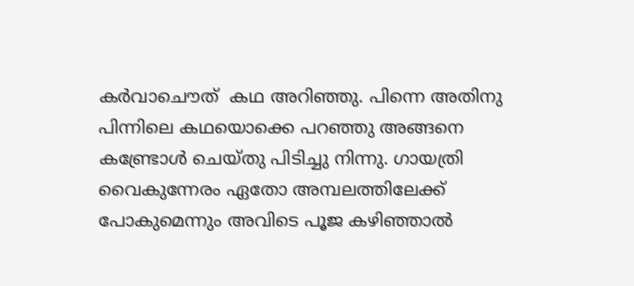കര്‍വാചൌത്  കഥ അറിഞ്ഞു. പിന്നെ അതിനു പിന്നിലെ കഥയൊക്കെ പറഞ്ഞു അങ്ങനെ കണ്ട്രോള്‍ ചെയ്തു പിടിച്ചു നിന്നു. ഗായത്രി വൈകുന്നേരം ഏതോ അമ്പലത്തിലേക്ക് പോകുമെന്നും അവിടെ പൂജ കഴിഞ്ഞാല്‍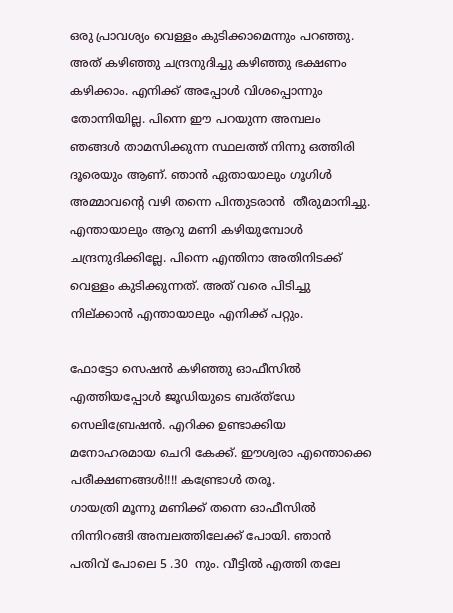ഒരു പ്രാവശ്യം വെള്ളം കുടിക്കാമെന്നും പറഞ്ഞു. അത് കഴിഞ്ഞു ചന്ദ്രനുദിച്ചു കഴിഞ്ഞു ഭക്ഷണം കഴിക്കാം. എനിക്ക് അപ്പോള്‍ വിശപ്പൊന്നും തോന്നിയില്ല. പിന്നെ ഈ പറയുന്ന അമ്പലം ഞങ്ങള്‍ താമസിക്കുന്ന സ്ഥലത്ത് നിന്നു ഒത്തിരി ദൂരെയും ആണ്. ഞാന്‍ ഏതായാലും ഗൂഗിള്‍ അമ്മാവന്റെ വഴി തന്നെ പിന്തുടരാന്‍  തീരുമാനിച്ചു.  എന്തായാലും ആറു മണി കഴിയുമ്പോള്‍ ചന്ദ്രനുദിക്കില്ലേ. പിന്നെ എന്തിനാ അതിനിടക്ക് വെള്ളം കുടിക്കുന്നത്. അത് വരെ പിടിച്ചു നില്ക്കാന്‍ എന്തായാലും എനിക്ക് പറ്റും.

ഫോട്ടോ സെഷന്‍ കഴിഞ്ഞു ഓഫീസില്‍ എത്തിയപ്പോള്‍ ജൂഡിയുടെ ബര്ത്ഡേ സെലിബ്രേഷന്‍. എറിക്ക ഉണ്ടാക്കിയ മനോഹരമായ ചെറി കേക്ക്. ഈശ്വരാ എന്തൊക്കെ പരീക്ഷണങ്ങള്‍!!!! കണ്ട്രോള്‍ തരൂ.
ഗായത്രി മൂന്നു മണിക്ക് തന്നെ ഓഫീസില്‍ നിന്നിറങ്ങി അമ്പലത്തിലേക്ക് പോയി. ഞാന്‍ പതിവ് പോലെ 5 .30  നും. വീട്ടില്‍ എത്തി തലേ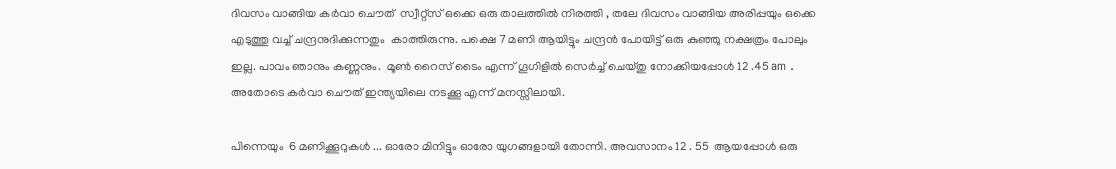ദിവസം വാങ്ങിയ കര്‍വാ ചൌത്  സ്വീറ്റ്സ് ഒക്കെ ഒരു താലത്തില്‍ നിരത്തി , തലേ ദിവസം വാങ്ങിയ അരിപ്പയും ഒക്കെ എടുത്തു വച്ച് ചന്ദ്രനുദിക്കുന്നതും  കാത്തിരുന്നു. പക്ഷെ 7 മണി ആയിട്ടും ചന്ദ്രന്‍ പോയിട്ട് ഒരു കുഞ്ഞു നക്ഷത്രം പോലും  ഇല്ല. പാവം ഞാനും കണ്ണനും.  മൂണ്‍ റൈസ് ടൈം എന്ന് ഗൂഗിളില്‍ സെര്‍ച്ച്‌ ചെയ്തു നോക്കിയപ്പോള്‍ 12 .45 am . അതോടെ കര്‍വാ ചൌത് ഇന്ത്യയിലെ നടക്കൂ എന്ന് മനസ്സിലായി.

പിന്നെയും  6 മണിക്കൂറുകള്‍ ... ഓരോ മിനിട്ടും ഓരോ യുഗങ്ങളായി തോന്നി. അവസാനം 12 . 55  ആയപ്പോള്‍ ഒരു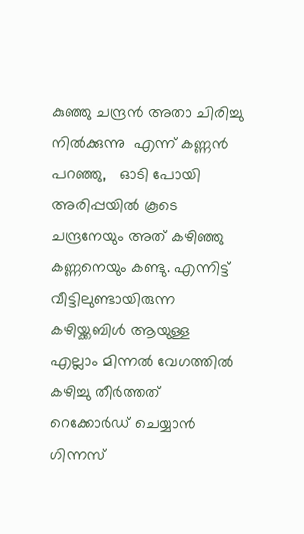കുഞ്ഞു ചന്ദ്രന്‍ അതാ ചിരിച്ചു നില്‍ക്കുന്നു  എന്ന് കണ്ണന്‍  പറഞ്ഞു,   ഓടി പോയി അരിപ്പയില്‍ കൂടെ ചന്ദ്രനേയും അത് കഴിഞ്ഞു കണ്ണനെയും കണ്ടു. എന്നിട്ട് വീട്ടിലുണ്ടായിരുന്ന കഴിയ്ക്കബിള്‍ ആയുള്ള എല്ലാം മിന്നല്‍ വേഗത്തില്‍ കഴിച്ചു തീര്‍ത്തത് റെക്കോര്‍ഡ്‌ ചെയ്യാന്‍ ഗിന്നസ്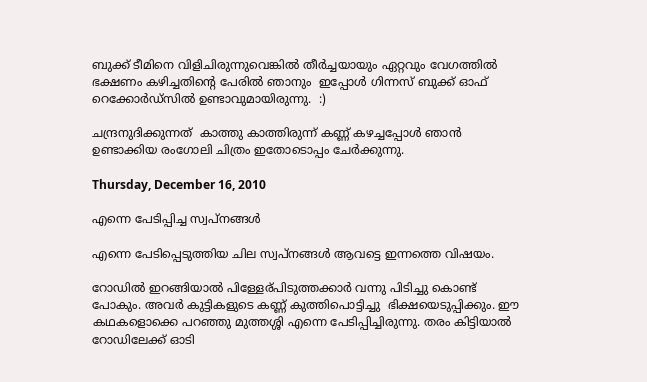ബുക്ക്‌ ടീമിനെ വിളിചിരുന്നുവെങ്കില്‍ തീര്‍ച്ചയായും ഏറ്റവും വേഗത്തില്‍ ഭക്ഷണം കഴിച്ചതിന്റെ പേരില്‍ ഞാനും  ഇപ്പോള്‍ ഗിന്നസ് ബുക്ക് ഓഫ്  റെക്കോര്‍ഡ്സില്‍ ഉണ്ടാവുമായിരുന്നു.  :)

ചന്ദ്രനുദിക്കുന്നത്  കാത്തു കാത്തിരുന്ന് കണ്ണ് കഴച്ചപ്പോള്‍ ഞാന്‍ ഉണ്ടാക്കിയ രംഗോലി ചിത്രം ഇതോടൊപ്പം ചേര്‍ക്കുന്നു.

Thursday, December 16, 2010

എന്നെ പേടിപ്പിച്ച സ്വപ്‌നങ്ങള്‍

എന്നെ പേടിപ്പെടുത്തിയ ചില സ്വപ്‌നങ്ങള്‍ ആവട്ടെ ഇന്നത്തെ വിഷയം.

റോഡില്‍ ഇറങ്ങിയാല്‍ പിള്ളേര്പിടുത്തക്കാര്‍ വന്നു പിടിച്ചു കൊണ്ട് പോകും. അവര്‍ കുട്ടികളുടെ കണ്ണ് കുത്തിപൊട്ടിച്ചു  ഭിക്ഷയെടുപ്പിക്കും. ഈ കഥകളൊക്കെ പറഞ്ഞു മുത്തശ്ശി എന്നെ പേടിപ്പിച്ചിരുന്നു. തരം കിട്ടിയാല്‍ റോഡിലേക്ക് ഓടി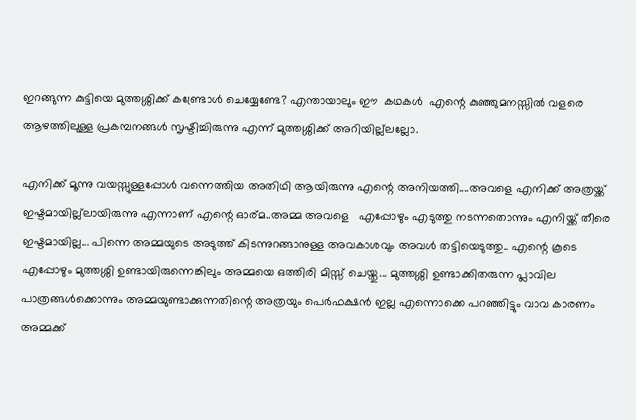ഇറങ്ങുന്ന കുട്ടിയെ മുത്തശ്ശിക്ക് കണ്ട്രോള്‍ ചെയ്യേണ്ടേ? എന്തായാലും ഈ  കഥകള്‍  എന്റെ കുഞ്ഞുമനസ്സില്‍ വളരെ ആഴത്തിലുള്ള പ്രകമ്പനങ്ങള്‍ സൃഷ്ടിച്ചിരുന്നു എന്ന് മുത്തശ്ശിക്ക് അറിയില്ല്ലല്ലോ.

എനിക്ക് മൂന്നു വയസ്സുള്ളപ്പോള്‍ വന്നെത്തിയ അതിഥി ആയിരുന്നു എന്റെ അനിയത്തി....അവളെ എനിക്ക് അത്രയ്ക്ക് ഇഷ്ടമായില്ല്ലായിരുന്നു എന്നാണ് എന്റെ ഓര്മ..അമ്മ അവളെ   എപ്പോഴും എടുത്തു നടന്നതൊന്നും എനിയ്ക്ക് തീരെ ഇഷ്ടമായില്ല... പിന്നെ അമ്മയുടെ അടുത്ത് കിടന്നുറങ്ങാനുള്ള അവകാശവും അവള്‍ തട്ടിയെടുത്തു.. എന്റെ കൂടെ എപ്പോഴും മുത്തശ്ശി ഉണ്ടായിരുന്നെങ്കിലും അമ്മയെ ഒത്തിരി മിസ്സ്‌ ചെയ്തു... മുത്തശ്ശി ഉണ്ടാക്കിതരുന്ന പ്ലാവില പാത്രങ്ങള്‍ക്കൊന്നും അമ്മയുണ്ടാക്കുന്നതിന്റെ അത്രയും പെര്‍ഫക്ഷന്‍ ഇല്ല എന്നൊക്കെ പറഞ്ഞിട്ടും വാവ കാരണം അമ്മക്ക്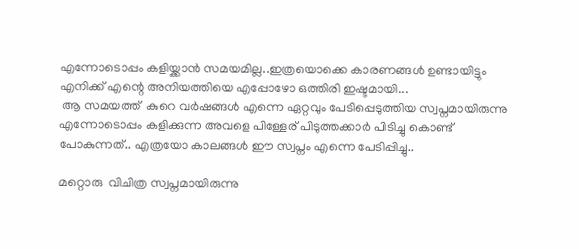എന്നോടൊപ്പം കളിയ്ക്കാന്‍ സമയമില്ല..ഇത്രയൊക്കെ കാരണങ്ങള്‍ ഉണ്ടായിട്ടും എനിക്ക് എന്റെ അനിയത്തിയെ എപ്പോഴോ ഒത്തിരി ഇഷ്ടമായി...
 ആ സമയത്ത്  കുറെ വര്‍ഷങ്ങള്‍ എന്നെ ഏറ്റവും പേടിപ്പെടുത്തിയ സ്വപ്നമായിരുന്നു എന്നോടൊപ്പം കളിക്കുന്ന അവളെ പിള്ളേര് പിടുത്തക്കാര്‍ പിടിച്ചു കൊണ്ട് പോകുന്നത്.. എത്രയോ കാലങ്ങള്‍ ഈ സ്വപ്നം എന്നെ പേടിപ്പിച്ചു..

മറ്റൊരു  വിചിത്ര സ്വപ്നമായിരുന്നു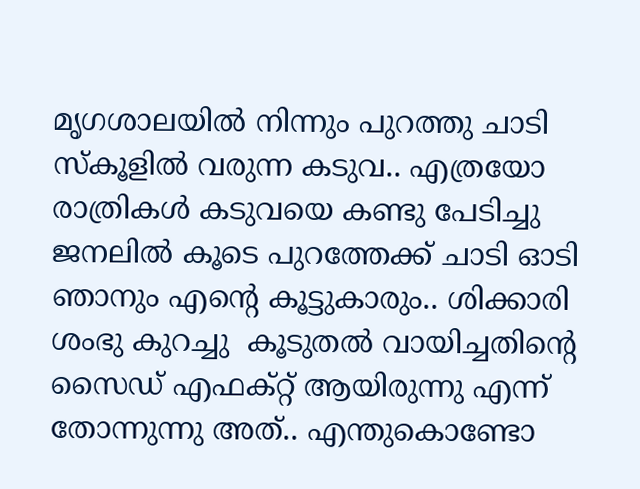മൃഗശാലയില്‍ നിന്നും പുറത്തു ചാടി സ്കൂളില്‍ വരുന്ന കടുവ.. എത്രയോ രാത്രികള്‍ കടുവയെ കണ്ടു പേടിച്ചു ജനലില്‍ കൂടെ പുറത്തേക്ക് ചാടി ഓടി ഞാനും എന്റെ കൂട്ടുകാരും.. ശിക്കാരി ശംഭു കുറച്ചു  കൂടുതല്‍ വായിച്ചതിന്റെ സൈഡ് എഫക്റ്റ് ആയിരുന്നു എന്ന് തോന്നുന്നു അത്.. എന്തുകൊണ്ടോ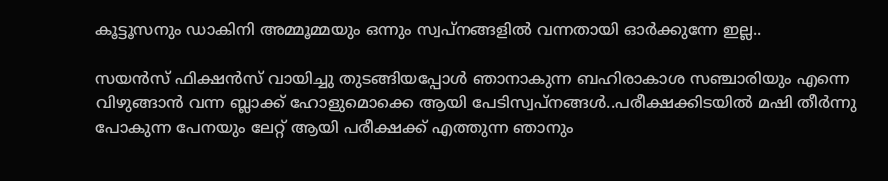കൂട്ടൂസനും ഡാകിനി അമ്മൂമ്മയും ഒന്നും സ്വപ്നങ്ങളില്‍ വന്നതായി ഓര്‍ക്കുന്നേ ഇല്ല..

സയന്‍സ് ഫിക്ഷന്‍സ് വായിച്ചു തുടങ്ങിയപ്പോള്‍ ഞാനാകുന്ന ബഹിരാകാശ സഞ്ചാരിയും എന്നെ വിഴുങ്ങാന്‍ വന്ന ബ്ലാക്ക്‌ ഹോളുമൊക്കെ ആയി പേടിസ്വപ്നങ്ങള്‍..പരീക്ഷക്കിടയില്‍ മഷി തീര്‍ന്നു പോകുന്ന പേനയും ലേറ്റ് ആയി പരീക്ഷക്ക്‌ എത്തുന്ന ഞാനും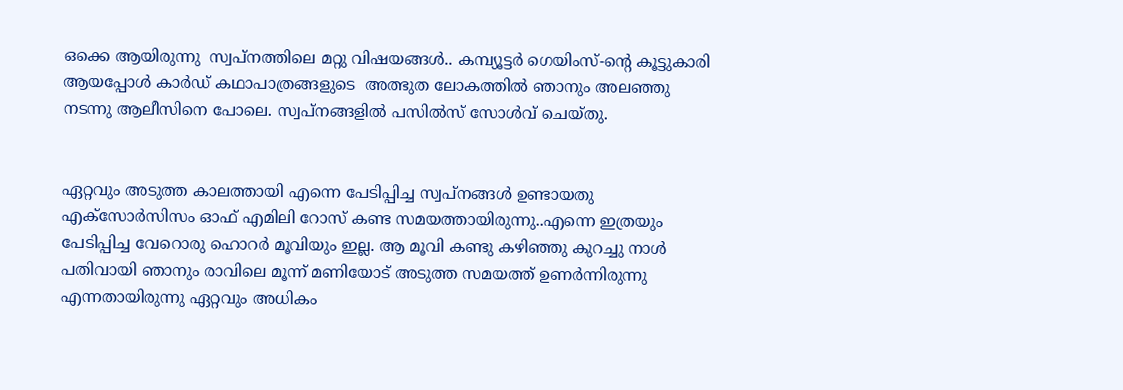ഒക്കെ ആയിരുന്നു  സ്വപ്നത്തിലെ മറ്റു വിഷയങ്ങള്‍.. കമ്പ്യൂട്ടര്‍ ഗെയിംസ്-ന്റെ കൂട്ടുകാരി ആയപ്പോള്‍ കാര്‍ഡ്‌ കഥാപാത്രങ്ങളുടെ  അത്ഭുത ലോകത്തില്‍ ഞാനും അലഞ്ഞു നടന്നു ആലീസിനെ പോലെ. സ്വപ്നങ്ങളില്‍ പസില്‍സ് സോള്‍വ്‌ ചെയ്തു.


ഏറ്റവും അടുത്ത കാലത്തായി എന്നെ പേടിപ്പിച്ച സ്വപ്‌നങ്ങള്‍ ഉണ്ടായതു എക്സോര്‍സിസം ഓഫ് എമിലി റോസ് കണ്ട സമയത്തായിരുന്നു..എന്നെ ഇത്രയും പേടിപ്പിച്ച വേറൊരു ഹൊറര്‍ മൂവിയും ഇല്ല. ആ മൂവി കണ്ടു കഴിഞ്ഞു കുറച്ചു നാള്‍ പതിവായി ഞാനും രാവിലെ മൂന്ന് മണിയോട് അടുത്ത സമയത്ത് ഉണര്‍ന്നിരുന്നു എന്നതായിരുന്നു ഏറ്റവും അധികം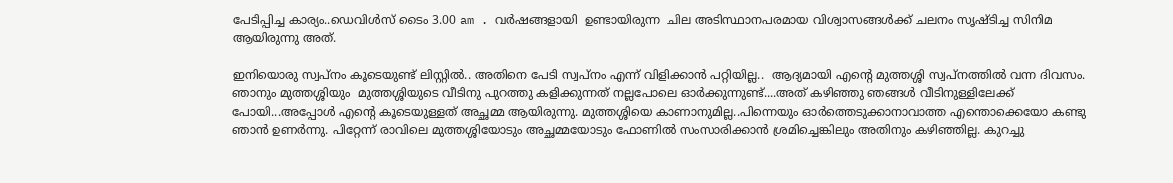പേടിപ്പിച്ച കാര്യം..ഡെവിള്‍സ് ടൈം 3.00 am . വര്‍ഷങ്ങളായി  ഉണ്ടായിരുന്ന  ചില അടിസ്ഥാനപരമായ വിശ്വാസങ്ങള്‍ക്ക് ചലനം സൃഷ്ടിച്ച സിനിമ  ആയിരുന്നു അത്.

ഇനിയൊരു സ്വപ്നം കൂടെയുണ്ട് ലിസ്റ്റില്‍.. അതിനെ പേടി സ്വപ്നം എന്ന് വിളിക്കാന്‍ പറ്റിയില്ല..  ആദ്യമായി എന്റെ മുത്തശ്ശി സ്വപ്നത്തില്‍ വന്ന ദിവസം. ഞാനും മുത്തശ്ശിയും  മുത്തശ്ശിയുടെ വീടിനു പുറത്തു കളിക്കുന്നത് നല്ലപോലെ ഓര്‍ക്കുന്നുണ്ട്....അത് കഴിഞ്ഞു ഞങ്ങള്‍ വീടിനുള്ളിലേക്ക് പോയി...അപ്പോള്‍ എന്റെ കൂടെയുള്ളത് അച്ഛമ്മ ആയിരുന്നു. മുത്തശ്ശിയെ കാണാനുമില്ല..പിന്നെയും ഓര്‍ത്തെടുക്കാനാവാത്ത എന്തൊക്കെയോ കണ്ടു ഞാന്‍ ഉണര്‍ന്നു. പിറ്റേന്ന് രാവിലെ മുത്തശ്ശിയോടും അച്ഛമ്മയോടും ഫോണില്‍ സംസാരിക്കാന്‍ ശ്രമിച്ചെങ്കിലും അതിനും കഴിഞ്ഞില്ല. കുറച്ചു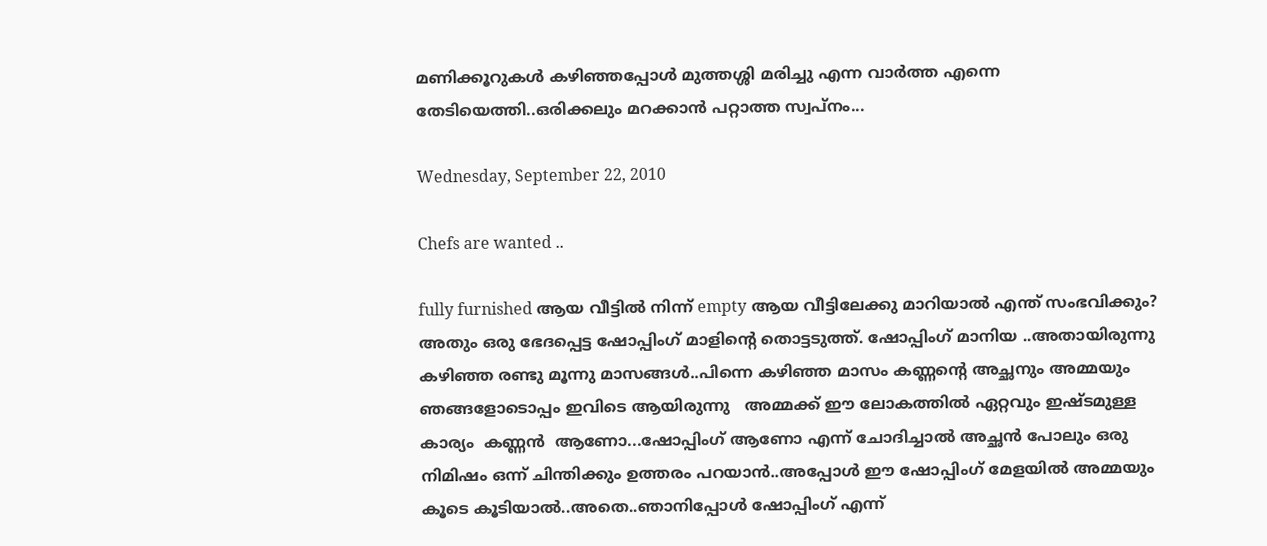മണിക്കൂറുകള്‍ കഴിഞ്ഞപ്പോള്‍ മുത്തശ്ശി മരിച്ചു എന്ന വാര്‍ത്ത എന്നെ തേടിയെത്തി..ഒരിക്കലും മറക്കാന്‍ പറ്റാത്ത സ്വപ്നം...

Wednesday, September 22, 2010

Chefs are wanted ..

fully furnished ആയ വീട്ടില്‍ നിന്ന് empty ആയ വീട്ടിലേക്കു മാറിയാല്‍ എന്ത് സംഭവിക്കും? അതും ഒരു ഭേദപ്പെട്ട ഷോപ്പിംഗ്‌ മാളിന്റെ തൊട്ടടുത്ത്‌. ഷോപ്പിംഗ്‌ മാനിയ ..അതായിരുന്നു കഴിഞ്ഞ രണ്ടു മൂന്നു മാസങ്ങള്‍..പിന്നെ കഴിഞ്ഞ മാസം കണ്ണന്റെ അച്ഛനും അമ്മയും ഞങ്ങളോടൊപ്പം ഇവിടെ ആയിരുന്നു   അമ്മക്ക് ഈ ലോകത്തില്‍ ഏറ്റവും ഇഷ്ടമുള്ള കാര്യം  കണ്ണന്‍  ആണോ...ഷോപ്പിംഗ്‌ ആണോ എന്ന് ചോദിച്ചാല്‍ അച്ഛന്‍ പോലും ഒരു നിമിഷം ഒന്ന് ചിന്തിക്കും ഉത്തരം പറയാന്‍..അപ്പോള്‍ ഈ ഷോപ്പിംഗ്‌ മേളയില്‍ അമ്മയും കൂടെ കൂടിയാല്‍..അതെ..ഞാനിപ്പോള്‍ ഷോപ്പിംഗ്‌ എന്ന്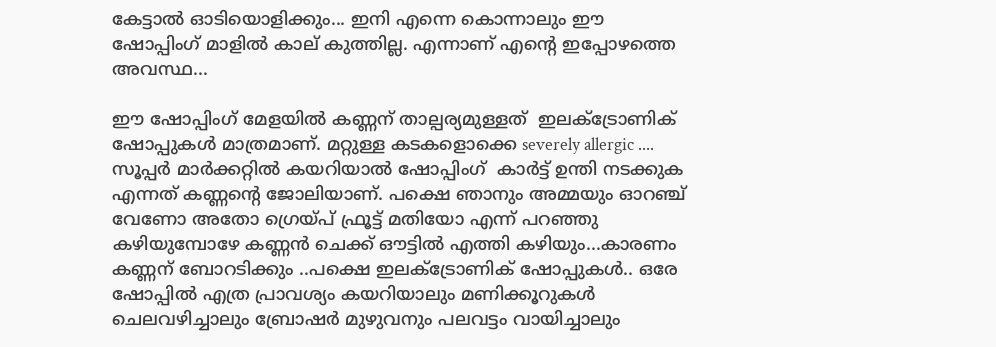കേട്ടാല്‍ ഓടിയൊളിക്കും... ഇനി എന്നെ കൊന്നാലും ഈ ഷോപ്പിംഗ്‌ മാളില്‍ കാല് കുത്തില്ല. എന്നാണ്‌ എന്റെ ഇപ്പോഴത്തെ അവസ്ഥ...

ഈ ഷോപ്പിംഗ്‌ മേളയില്‍ കണ്ണന് താല്പര്യമുള്ളത്  ഇലക്ട്രോണിക് ഷോപ്പുകള്‍ മാത്രമാണ്. മറ്റുള്ള കടകളൊക്കെ severely allergic .... സൂപ്പര്‍ മാര്‍ക്കറ്റില്‍ കയറിയാല്‍ ഷോപ്പിംഗ്‌  കാര്‍ട്ട്‌ ഉന്തി നടക്കുക എന്നത് കണ്ണന്റെ ജോലിയാണ്. പക്ഷെ ഞാനും അമ്മയും ഓറഞ്ച് വേണോ അതോ ഗ്രെയ്പ് ഫ്രൂട്ട് മതിയോ എന്ന് പറഞ്ഞു കഴിയുമ്പോഴേ കണ്ണന്‍ ചെക്ക്‌ ഔട്ടില്‍ എത്തി കഴിയും...കാരണം കണ്ണന് ബോറടിക്കും ..പക്ഷെ ഇലക്ട്രോണിക് ഷോപ്പുകള്‍.. ഒരേ ഷോപ്പില്‍ എത്ര പ്രാവശ്യം കയറിയാലും മണിക്കൂറുകള്‍ ചെലവഴിച്ചാലും ബ്രോഷര്‍ മുഴുവനും പലവട്ടം വായിച്ചാലും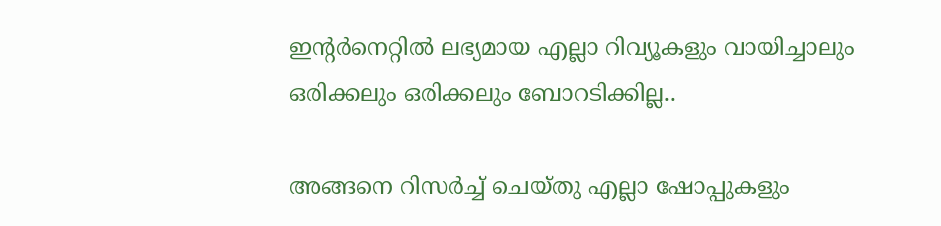ഇന്റര്‍നെറ്റില്‍ ലഭ്യമായ എല്ലാ റിവ്യൂകളും വായിച്ചാലും ഒരിക്കലും ഒരിക്കലും ബോറടിക്കില്ല..

അങ്ങനെ റിസര്‍ച്ച് ചെയ്തു എല്ലാ ഷോപ്പുകളും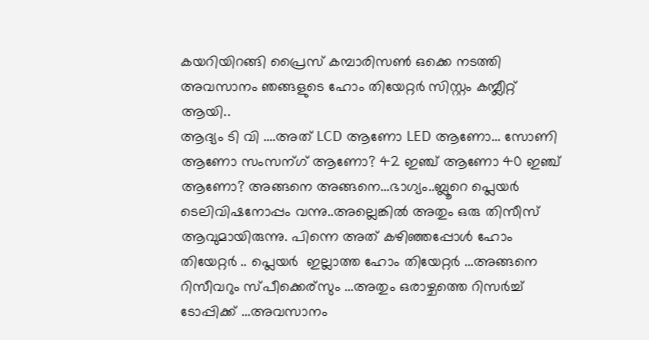കയറിയിറങ്ങി പ്രൈസ് കമ്പാരിസണ്‍ ഒക്കെ നടത്തി അവസാനം ഞങ്ങളുടെ ഹോം തിയേറ്റര്‍ സിസ്റ്റം കമ്പ്ലീറ്റ്‌ ആയി..
ആദ്യം ടി വി ....അത് LCD ആണോ LED ആണോ... സോണി ആണോ സംസന്ഗ് ആണോ? 42 ഇഞ്ച്‌ ആണോ 40 ഇഞ്ച്‌ ആണോ? അങ്ങനെ അങ്ങനെ...ഭാഗ്യം..ബ്ലൂറെ പ്ലെയര്‍ ടെലിവിഷനോപ്പം വന്നു..അല്ലെങ്കില്‍ അതും ഒരു തിസീസ് ആവുമായിരുന്നു. പിന്നെ അത് കഴിഞ്ഞപ്പോള്‍ ഹോം തിയേറ്റര്‍ .. പ്ലെയര്‍  ഇല്ലാത്ത ഹോം തിയേറ്റര്‍ ...അങ്ങനെ റിസീവറും സ്പീക്കെര്സും ...അതും ഒരാഴ്ചത്തെ റിസര്‍ച്ച് ടോപ്പിക്ക് ...അവസാനം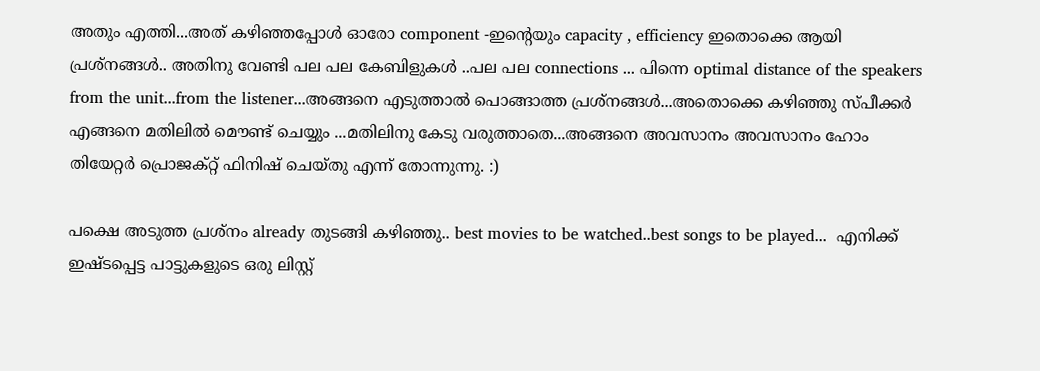അതും എത്തി...അത് കഴിഞ്ഞപ്പോള്‍ ഓരോ component -ഇന്റെയും capacity , efficiency ഇതൊക്കെ ആയി പ്രശ്നങ്ങള്‍.. അതിനു വേണ്ടി പല പല കേബിളുകള്‍ ..പല പല connections ... പിന്നെ optimal distance of the speakers from the unit...from the listener...അങ്ങനെ എടുത്താല്‍ പൊങ്ങാത്ത പ്രശ്നങ്ങള്‍...അതൊക്കെ കഴിഞ്ഞു സ്പീക്കര്‍ എങ്ങനെ മതിലില്‍ മൌണ്ട് ചെയ്യും ...മതിലിനു കേടു വരുത്താതെ...അങ്ങനെ അവസാനം അവസാനം ഹോം തിയേറ്റര്‍ പ്രൊജക്റ്റ്‌ ഫിനിഷ് ചെയ്തു എന്ന് തോന്നുന്നു. :)

പക്ഷെ അടുത്ത പ്രശ്നം already തുടങ്ങി കഴിഞ്ഞു.. best movies to be watched..best songs to be played...  എനിക്ക് ഇഷ്ടപ്പെട്ട പാട്ടുകളുടെ ഒരു ലിസ്റ്റ്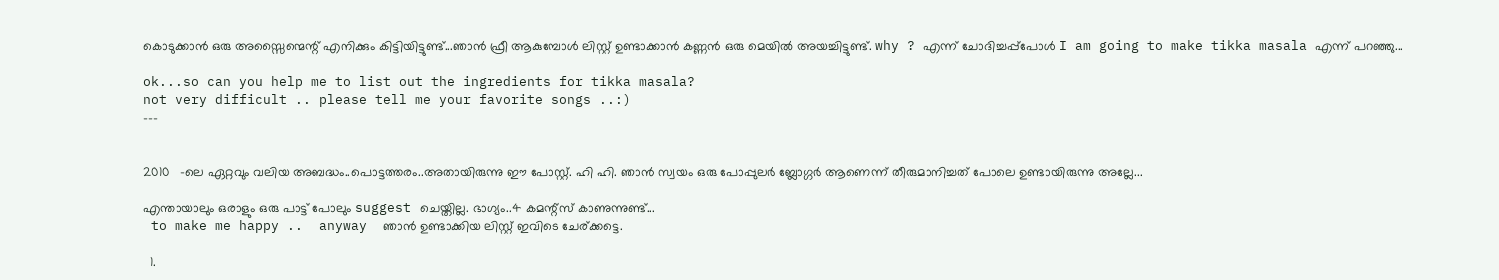കൊടുക്കാന്‍ ഒരു അസ്സൈന്മെന്റ് എനിക്കും കിട്ടിയിട്ടുണ്ട്...ഞാന്‍ ഫ്രീ ആകുമ്പോള്‍ ലിസ്റ്റ് ഉണ്ടാക്കാന്‍ കണ്ണന്‍ ഒരു മെയില്‍ അയച്ചിട്ടുണ്ട്. why ? എന്ന് ചോദിച്ചപ്പ്പോള്‍ I am going to make tikka masala എന്ന് പറഞ്ഞു...

ok...so can you help me to list out the ingredients for tikka masala?
not very difficult .. please tell me your favorite songs ..:)
---


2010   -ലെ ഏറ്റവും വലിയ അബദ്ധം..പൊട്ടത്തരം..അതായിരുന്നു ഈ പോസ്റ്റ്‌. ഹി ഹി. ഞാന്‍ സ്വയം ഒരു പോപ്പുലര്‍ ബ്ലോഗ്ഗര്‍ ആണെന്ന് തീരുമാനിച്ചത് പോലെ ഉണ്ടായിരുന്നു അല്ലേ...

എന്തായാലും ഒരാളും ഒരു പാട്ട് പോലും suggest ചെയ്തില്ല. ഭാഗ്യം..4 കമന്റ്സ് കാണുന്നുണ്ട്...
 to make me happy ..  anyway  ഞാന്‍ ഉണ്ടാക്കിയ ലിസ്റ്റ് ഇവിടെ ചേര്ക്കട്ടെ.

  1.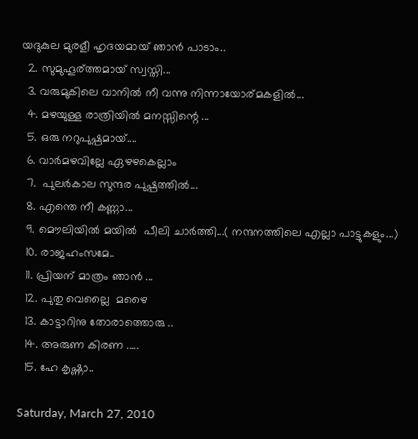യദുകുല മുരളീ ഹൃദയമായ് ഞാന്‍ പാടാം..
  2. സുമുഹൂര്ത്തമായ് സ്വസ്തി...
  3. വരുമുകിലെ വാനില്‍ നീ വന്നു നിന്നായോര്മകളില്‍...
  4. മഴയുള്ള രാത്രിയില്‍ മനസ്സിന്റെ ...
  5. ഒരു നറുപുഷ്പമായ്....
  6. വാര്‍മഴവില്ലേ ഏഴഴകെല്ലാം
  7.  പുലര്‍കാല സുന്ദര പുഷ്പത്തില്‍...
  8. എന്തെ നീ കണ്ണാ...
  9. മൌലിയില്‍ മയില്‍  പീലി ചാര്‍ത്തി...( നന്ദനത്തിലെ എല്ലാ പാട്ടുകളും...)
  10. രാജഹംസമേ..
  11. പ്രിയന് മാത്രം ഞാന്‍ ...
  12. പുതു വെല്ലൈ  മഴൈ
  13. കാട്ടാറിനു തോരാത്തൊരു ..
  14. അരുണ കിരണ .....
  15. ഹേ കൃഷ്ണാ..

Saturday, March 27, 2010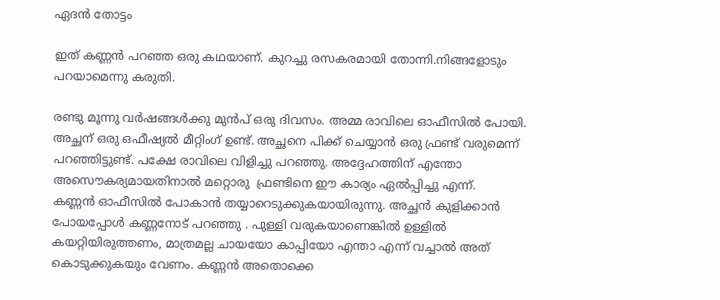ഏദന്‍ തോട്ടം

ഇത് കണ്ണന്‍ പറഞ്ഞ ഒരു കഥയാണ്. കുറച്ചു രസകരമായി തോന്നി.നിങ്ങളോടും പറയാമെന്നു കരുതി.

രണ്ടു മൂന്നു വര്‍ഷങ്ങള്‍ക്കു മുന്‍പ് ഒരു ദിവസം. അമ്മ രാവിലെ ഓഫീസില്‍ പോയി. അച്ഛന് ഒരു ഒഫീഷ്യല്‍ മീറ്റിംഗ് ഉണ്ട്. അച്ഛനെ പിക്ക് ചെയ്യാന്‍ ഒരു ഫ്രണ്ട് വരുമെന്ന് പറഞ്ഞിട്ടുണ്ട്. പക്ഷേ രാവിലെ വിളിച്ചു പറഞ്ഞു. അദ്ദേഹത്തിന് എന്തോ അസൌകര്യമായതിനാല്‍ മറ്റൊരു  ഫ്രണ്ടിനെ ഈ കാര്യം ഏല്‍പ്പിച്ചു എന്ന്.
കണ്ണന്‍ ഓഫീസില്‍ പോകാന്‍ തയ്യാറെടുക്കുകയായിരുന്നു. അച്ഛന്‍ കുളിക്കാന്‍ പോയപ്പോള്‍ കണ്ണനോട് പറഞ്ഞു . പുള്ളി വരുകയാണെങ്കില്‍ ഉള്ളില്‍ കയറ്റിയിരുത്തണം, മാത്രമല്ല ചായയോ കാപ്പിയോ എന്താ എന്ന് വച്ചാല്‍ അത് കൊടുക്കുകയും വേണം. കണ്ണന്‍ അതൊക്കെ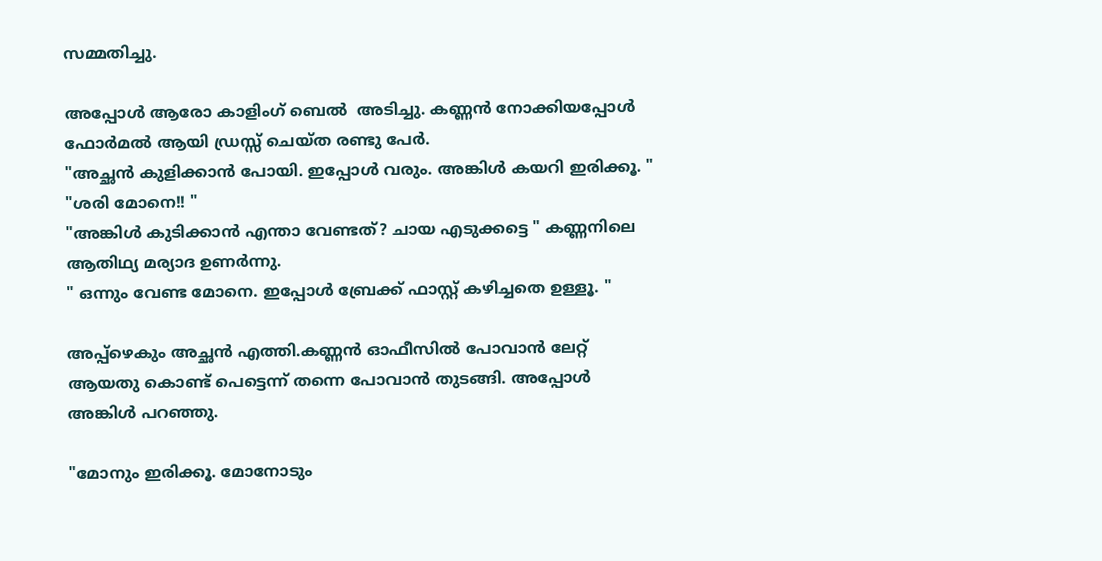സമ്മതിച്ചു.

അപ്പോള്‍ ആരോ കാളിംഗ് ബെല്‍  അടിച്ചു. കണ്ണന്‍ നോക്കിയപ്പോള്‍ ഫോര്‍മല്‍ ആയി ഡ്രസ്സ്‌ ചെയ്ത രണ്ടു പേര്‍.
"അച്ഛന്‍ കുളിക്കാന്‍ പോയി. ഇപ്പോള്‍ വരും. അങ്കിള്‍ കയറി ഇരിക്കൂ. "
"ശരി മോനെ!! "
"അങ്കിള്‍ കുടിക്കാന്‍ എന്താ വേണ്ടത്? ചായ എടുക്കട്ടെ " കണ്ണനിലെ ആതിഥ്യ മര്യാദ ഉണര്‍ന്നു.
" ഒന്നും വേണ്ട മോനെ. ഇപ്പോള്‍ ബ്രേക്ക്‌ ഫാസ്റ്റ് കഴിച്ചതെ ഉള്ളൂ. "

അപ്പ്ഴെകും അച്ഛന്‍ എത്തി.കണ്ണന്‍ ഓഫീസില്‍ പോവാന്‍ ലേറ്റ്  ആയതു കൊണ്ട് പെട്ടെന്ന് തന്നെ പോവാന്‍ തുടങ്ങി. അപ്പോള്‍ അങ്കിള്‍ പറഞ്ഞു.

"മോനും ഇരിക്കൂ. മോനോടും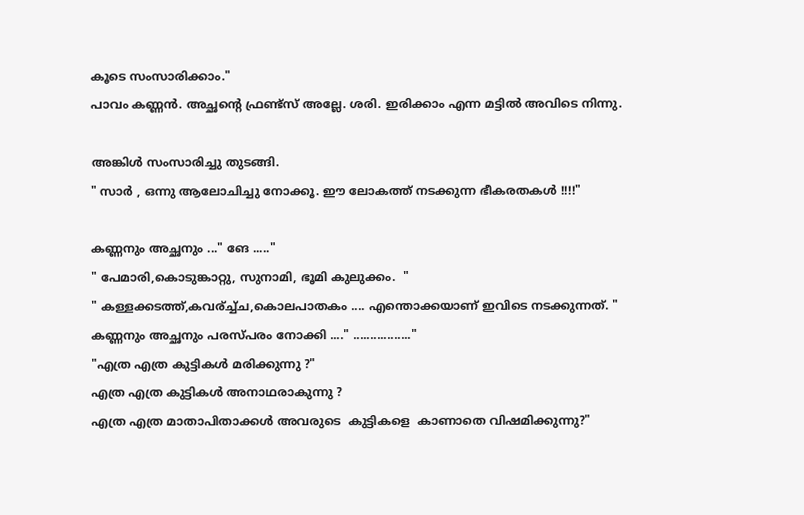കൂടെ സംസാരിക്കാം."
പാവം കണ്ണന്‍. അച്ഛന്റെ ഫ്രണ്ട്സ് അല്ലേ. ശരി. ഇരിക്കാം എന്ന മട്ടില്‍ അവിടെ നിന്നു.

അങ്കിള്‍ സംസാരിച്ചു തുടങ്ങി.
" സാര്‍ , ഒന്നു ആലോചിച്ചു നോക്കൂ. ഈ ലോകത്ത് നടക്കുന്ന ഭീകരതകള്‍ !!!!"

കണ്ണനും അച്ഛനും ..." ങേ ....."
" പേമാരി,കൊടുങ്കാറ്റു, സുനാമി, ഭൂമി കുലുക്കം.  "
" കള്ളക്കടത്ത്,കവര്ച്ച്ച,കൊലപാതകം .... എന്തൊക്കയാണ് ഇവിടെ നടക്കുന്നത്. "
കണ്ണനും അച്ഛനും പരസ്പരം നോക്കി ...." ................."
"എത്ര എത്ര കുട്ടികള്‍ മരിക്കുന്നു ?"
എത്ര എത്ര കുട്ടികള്‍ അനാഥരാകുന്നു ?
എത്ര എത്ര മാതാപിതാക്കള്‍ അവരുടെ  കുട്ടികളെ  കാണാതെ വിഷമിക്കുന്നു?"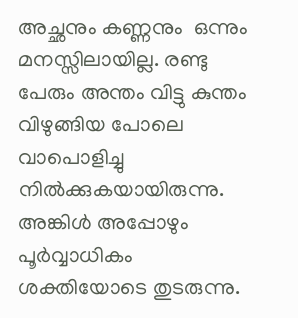അച്ഛനും കണ്ണനും  ഒന്നും മനസ്സിലായില്ല. രണ്ടു പേരും അന്തം വിട്ടു കുന്തം വിഴുങ്ങിയ പോലെ വാപൊളിച്ചു നില്‍ക്കുകയായിരുന്നു.
അങ്കിള്‍ അപ്പോഴും പൂര്‍വ്വാധികം ശക്തിയോടെ തുടരുന്നു.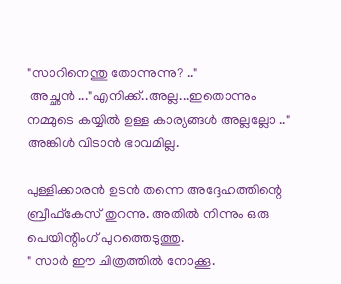"സാറിനെന്തു തോന്നുന്നു? .."
 അച്ഛന്‍ ..."എനിക്ക്..അല്ല...ഇതൊന്നും നമ്മുടെ കയ്യില്‍ ഉള്ള കാര്യങ്ങള്‍ അല്ലല്ലോ .."
അങ്കിള്‍ വിടാന്‍ ഭാവമില്ല.

പുള്ളിക്കാരന്‍ ഉടന്‍ തന്നെ അദ്ദേഹത്തിന്റെ ബ്രീഫ്കേസ് തുറന്നു. അതില്‍ നിന്നും ഒരു പെയിന്റിംഗ് പുറത്തെടുത്തു.
" സാര്‍ ഈ ചിത്രത്തില്‍ നോക്കൂ.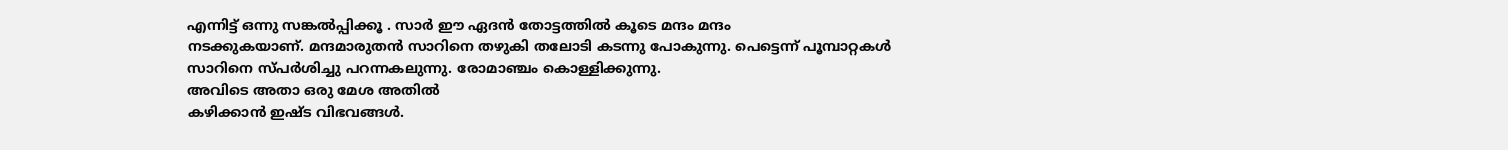എന്നിട്ട് ഒന്നു സങ്കല്‍പ്പിക്കൂ . സാര്‍ ഈ ഏദന്‍ തോട്ടത്തില്‍ കൂടെ മന്ദം മന്ദം
നടക്കുകയാണ്. മന്ദമാരുതന്‍ സാറിനെ തഴുകി തലോടി കടന്നു പോകുന്നു. പെട്ടെന്ന് പൂമ്പാറ്റകള്‍ സാറിനെ സ്പര്‍ശിച്ചു പറന്നകലുന്നു. രോമാഞ്ചം കൊള്ളിക്കുന്നു.
അവിടെ അതാ ഒരു മേശ അതില്‍
കഴിക്കാന്‍ ഇഷ്ട വിഭവങ്ങള്‍.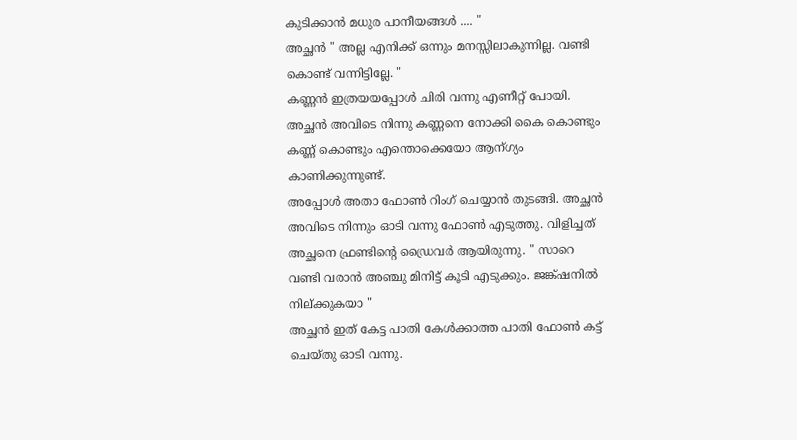കുടിക്കാന്‍ മധുര പാനീയങ്ങള്‍ .... "
അച്ഛന്‍ " അല്ല എനിക്ക് ഒന്നും മനസ്സിലാകുന്നില്ല. വണ്ടി കൊണ്ട് വന്നിട്ടില്ലേ. "
കണ്ണന്‍ ഇത്രയയപ്പോള്‍ ചിരി വന്നു എണീറ്റ്‌ പോയി. അച്ഛന്‍ അവിടെ നിന്നു കണ്ണനെ നോക്കി കൈ കൊണ്ടും കണ്ണ് കൊണ്ടും എന്തൊക്കെയോ ആന്ഗ്യം കാണിക്കുന്നുണ്ട്.
അപ്പോള്‍ അതാ ഫോണ്‍ റിംഗ് ചെയ്യാന്‍ തുടങ്ങി. അച്ഛന്‍ അവിടെ നിന്നും ഓടി വന്നു ഫോണ്‍ എടുത്തു. വിളിച്ചത് അച്ഛനെ ഫ്രണ്ടിന്റെ ഡ്രൈവര്‍ ആയിരുന്നു. " സാറെ വണ്ടി വരാന്‍ അഞ്ചു മിനിട്ട് കൂടി എടുക്കും. ജങ്ക്ഷനില്‍ നില്ക്കുകയാ "
അച്ഛന്‍ ഇത് കേട്ട പാതി കേള്‍ക്കാത്ത പാതി ഫോണ്‍ കട്ട് ചെയ്തു ഓടി വന്നു.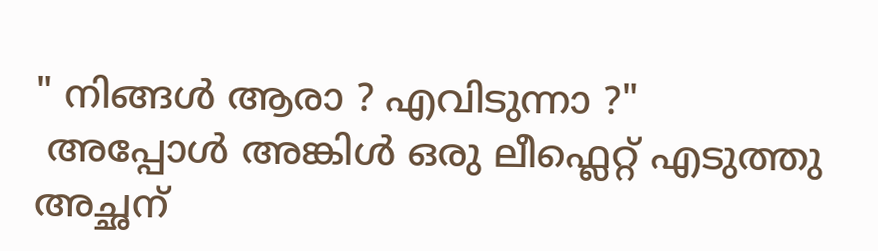" നിങ്ങള്‍ ആരാ ? എവിടുന്നാ ?"
 അപ്പോള്‍ അങ്കിള്‍ ഒരു ലീഫ്ലെറ്റ് എടുത്തു അച്ഛന്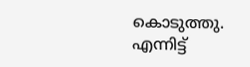കൊടുത്തു. എന്നിട്ട്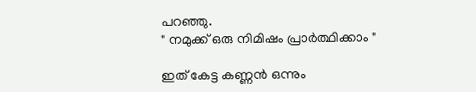പറഞ്ഞു.
" നമുക്ക് ഒരു നിമിഷം പ്രാര്‍ത്ഥിക്കാം "

ഇത് കേട്ട കണ്ണന്‍ ഒന്നും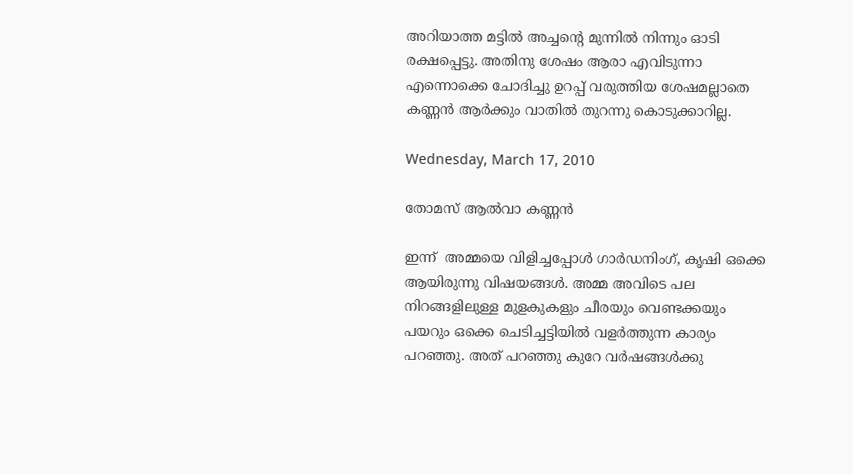അറിയാത്ത മട്ടില്‍ അച്ചന്റെ മുന്നില്‍ നിന്നും ഓടി രക്ഷപ്പെട്ടു. അതിനു ശേഷം ആരാ എവിടുന്നാ എന്നൊക്കെ ചോദിച്ചു ഉറപ്പ്‌ വരുത്തിയ ശേഷമല്ലാതെ കണ്ണന്‍ ആര്‍ക്കും വാതില്‍ തുറന്നു കൊടുക്കാറില്ല.

Wednesday, March 17, 2010

തോമസ്‌ ആല്‍വാ കണ്ണന്‍

ഇന്ന്  അമ്മയെ വിളിച്ചപ്പോള്‍ ഗാര്‍ഡനിംഗ്, കൃഷി ഒക്കെ ആയിരുന്നു വിഷയങ്ങള്‍. അമ്മ അവിടെ പല നിറങ്ങളിലുള്ള മുളകുകളും ചീരയും വെണ്ടക്കയും പയറും ഒക്കെ ചെടിച്ചട്ടിയില്‍ വളര്‍ത്തുന്ന കാര്യം പറഞ്ഞു. അത് പറഞ്ഞു കുറേ വര്‍ഷങ്ങള്‍ക്കു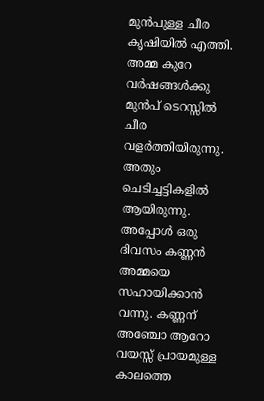മുന്‍പുള്ള ചീര കൃഷിയില്‍ എത്തി.
അമ്മ കുറേ വര്‍ഷങ്ങള്‍ക്കു  മുന്‍പ് ടെറസ്സില്‍ ചീര വളര്‍ത്തിയിരുന്നു. അതും ചെടിച്ചട്ടികളില്‍ ആയിരുന്നു. അപ്പോള്‍ ഒരു ദിവസം കണ്ണന്‍ അമ്മയെ സഹായിക്കാന്‍ വന്നു. കണ്ണന് അഞ്ചോ ആറോ വയസ്സ് പ്രായമുള്ള കാലത്തെ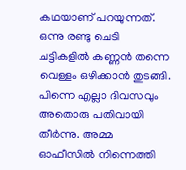കഥയാണ് പറയുന്നത്. ഒന്നു രണ്ടു ചെടി ചട്ടികളില്‍ കണ്ണന്‍ തന്നെ വെള്ളം ഒഴിക്കാന്‍ തുടങ്ങി. പിന്നെ എല്ലാ ദിവസവും അതൊരു പതിവായി തീര്‍ന്നു. അമ്മ ഓഫീസില്‍ നിന്നെത്തി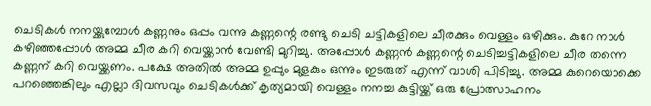ചെടികള്‍ നനയ്ക്കുമ്പോള്‍ കണ്ണനും ഒപ്പം വന്നു കണ്ണന്റെ രണ്ടു ചെടി ചട്ടികളിലെ ചീരക്കും വെള്ളം ഒഴിക്കും. കുറേ നാള്‍ കഴിഞ്ഞപ്പോള്‍ അമ്മ ചീര കറി വെയ്ക്കാന്‍ വേണ്ടി മുറിച്ചു. അപ്പോള്‍ കണ്ണന്‍ കണ്ണന്റെ ചെടിച്ചട്ടികളിലെ ചീര തന്നെ കണ്ണന് കറി വെയ്ക്കണം. പക്ഷേ അതില്‍ അമ്മ ഉപ്പും മുളകും ഒന്നും ഇടരുത് എന്ന് വാശി പിടിച്ചു. അമ്മ കുറെയൊക്കെ പറഞ്ഞെങ്കിലും എല്ലാ ദിവസവും ചെടികള്‍ക്ക് കൃത്യമായി വെള്ളം നനച്ച കുട്ടിയ്ക്ക് ഒരു പ്രോത്സാഹനം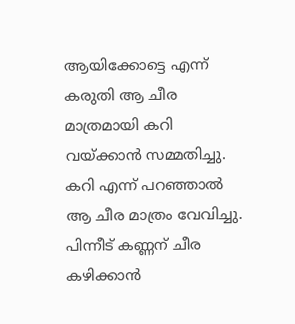ആയിക്കോട്ടെ എന്ന് കരുതി ആ ചീര മാത്രമായി കറി വയ്ക്കാന്‍ സമ്മതിച്ചു. കറി എന്ന് പറഞ്ഞാല്‍ ആ ചീര മാത്രം വേവിച്ചു. പിന്നീട് കണ്ണന് ചീര കഴിക്കാന്‍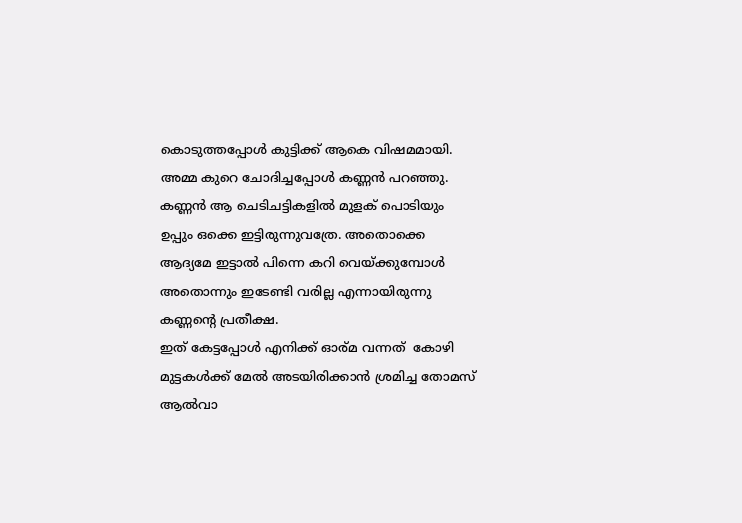കൊടുത്തപ്പോള്‍ കുട്ടിക്ക് ആകെ വിഷമമായി. അമ്മ കുറെ ചോദിച്ചപ്പോള്‍ കണ്ണന്‍ പറഞ്ഞു. കണ്ണന്‍ ആ ചെടിചട്ടികളില്‍ മുളക് പൊടിയും ഉപ്പും ഒക്കെ ഇട്ടിരുന്നുവത്രേ. അതൊക്കെ ആദ്യമേ ഇട്ടാല്‍ പിന്നെ കറി വെയ്ക്കുമ്പോള്‍ അതൊന്നും ഇടേണ്ടി വരില്ല എന്നായിരുന്നു കണ്ണന്റെ പ്രതീക്ഷ.
ഇത് കേട്ടപ്പോള്‍ എനിക്ക് ഓര്മ വന്നത്  കോഴി മുട്ടകള്‍ക്ക് മേല്‍ അടയിരിക്കാന്‍ ശ്രമിച്ച തോമസ്‌ ആല്‍വാ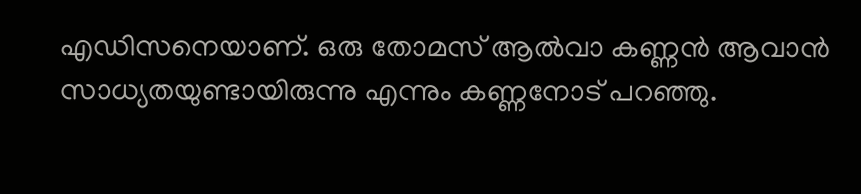എഡിസനെയാണ്. ഒരു തോമസ്‌ ആല്‍വാ കണ്ണന്‍ ആവാന്‍ സാധ്യതയുണ്ടായിരുന്നു എന്നും കണ്ണനോട് പറഞ്ഞു.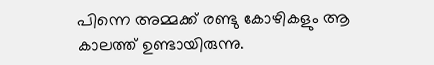പിന്നെ അമ്മക്ക് രണ്ടു കോഴികളും ആ കാലത്ത് ഉണ്ടായിരുന്നു.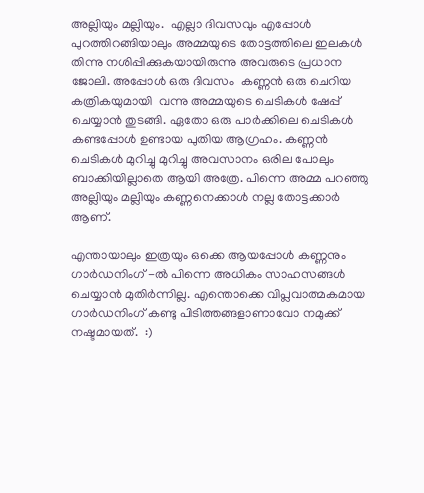അല്ലിയും മല്ലിയും.  എല്ലാ ദിവസവും എപ്പോള്‍ പുറത്തിറങ്ങിയാലും അമ്മയുടെ തോട്ടത്തിലെ ഇലകള്‍ തിന്നു നശിപ്പിക്കുകയായിരുന്നു അവരുടെ പ്രധാന ജോലി. അപ്പോള്‍ ഒരു ദിവസം  കണ്ണന്‍ ഒരു ചെറിയ കത്രികയുമായി  വന്നു അമ്മയുടെ ചെടികള്‍ ഷേപ്പ് ചെയ്യാന്‍ തുടങ്ങി. ഏതോ ഒരു പാര്‍ക്കിലെ ചെടികള്‍ കണ്ടപ്പോള്‍ ഉണ്ടായ പുതിയ ആഗ്രഹം. കണ്ണന്‍ ചെടികള്‍ മുറിച്ചു മുറിച്ചു അവസാനം ഒരില പോലും ബാക്കിയില്ലാതെ ആയി അത്രേ. പിന്നെ അമ്മ പറഞ്ഞു അല്ലിയും മല്ലിയും കണ്ണനെക്കാള്‍ നല്ല തോട്ടക്കാര്‍ ആണ്.

എന്തായാലും ഇത്രയും ഒക്കെ ആയപ്പോള്‍ കണ്ണനും ഗാര്‍ഡനിംഗ് -ല്‍ പിന്നെ അധികം സാഹസങ്ങള്‍ ചെയ്യാന്‍ മുതിര്‍ന്നില്ല. എന്തൊക്കെ വിപ്ലവാത്മകമായ ഗാര്‍ഡനിംഗ് കണ്ടു പിടിത്തങ്ങളാണാവോ നമുക്ക് നഷ്ടമായത്.  :)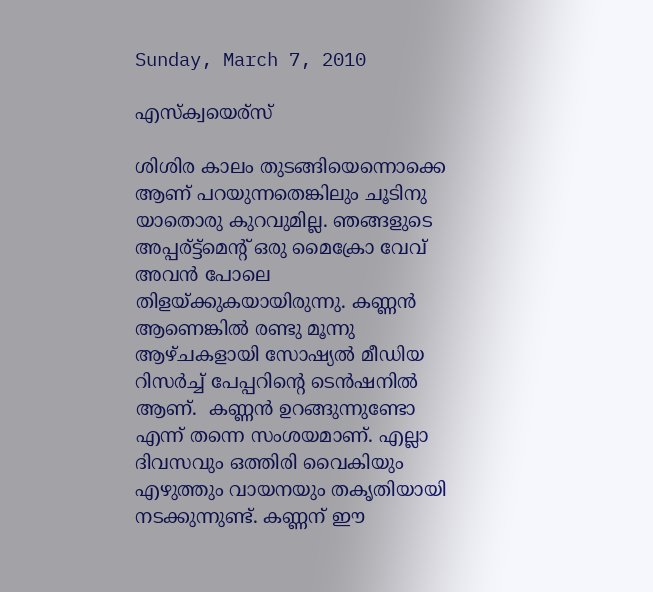Sunday, March 7, 2010

എസ്ക്വയെര്സ്

ശിശിര കാലം തുടങ്ങിയെന്നൊക്കെ ആണ് പറയുന്നതെങ്കിലും ചൂടിനു യാതൊരു കുറവുമില്ല. ഞങ്ങളുടെ അപ്പര്ട്ട്മെന്റ് ഒരു മൈക്രോ വേവ് അവന്‍ പോലെ തിളയ്ക്കുകയായിരുന്നു. കണ്ണന്‍ ആണെങ്കില്‍ രണ്ടു മൂന്നു ആഴ്ചകളായി സോഷ്യല്‍ മീഡിയ റിസര്‍ച്ച് പേപ്പറിന്റെ ടെന്‍ഷനില്‍ ആണ്.  കണ്ണന്‍ ഉറങ്ങുന്നുണ്ടോ എന്ന് തന്നെ സംശയമാണ്. എല്ലാ ദിവസവും ഒത്തിരി വൈകിയും എഴുത്തും വായനയും തകൃതിയായി നടക്കുന്നുണ്ട്. കണ്ണന് ഈ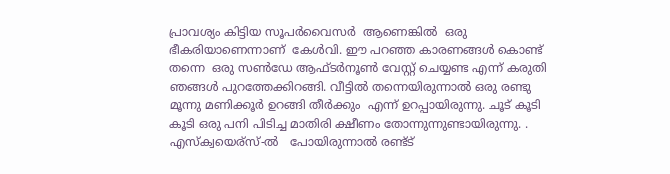പ്രാവശ്യം കിട്ടിയ സൂപര്‍വൈസര്‍  ആണെങ്കില്‍  ഒരു ഭീകരിയാണെന്നാണ്  കേള്‍വി. ഈ പറഞ്ഞ കാരണങ്ങള്‍ കൊണ്ട് തന്നെ  ഒരു സണ്‍‌ഡേ ആഫ്ടര്‍നൂണ്‍ വേസ്റ്റ് ചെയ്യണ്ട എന്ന് കരുതി ഞങ്ങള്‍ പുറത്തേക്കിറങ്ങി. വീട്ടില്‍ തന്നെയിരുന്നാല്‍ ഒരു രണ്ടു  മൂന്നു മണിക്കൂര്‍ ഉറങ്ങി തീര്‍ക്കും  എന്ന് ഉറപ്പായിരുന്നു. ചൂട് കൂടി കൂടി ഒരു പനി പിടിച്ച മാതിരി ക്ഷീണം തോന്നുന്നുണ്ടായിരുന്നു. . എസ്ക്വയെര്സ്-ല്‍   പോയിരുന്നാല്‍ രണ്ട്ട്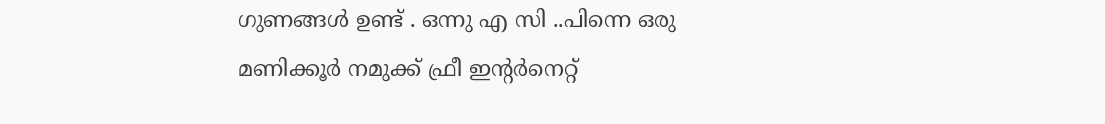ഗുണങ്ങള്‍ ഉണ്ട് . ഒന്നു എ സി ..പിന്നെ ഒരു മണിക്കൂര്‍ നമുക്ക് ഫ്രീ ഇന്റര്‍നെറ്റ്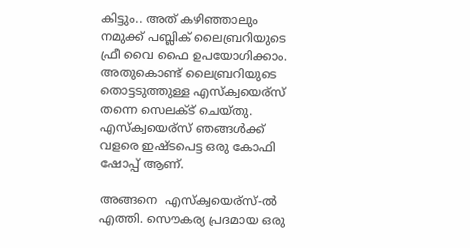കിട്ടും.. അത് കഴിഞ്ഞാലും നമുക്ക് പബ്ലിക്‌ ലൈബ്രറിയുടെ  ഫ്രീ വൈ ഫൈ ഉപയോഗിക്കാം. അതുകൊണ്ട് ലൈബ്രറിയുടെ  തൊട്ടടുത്തുള്ള എസ്ക്വയെര്സ് തന്നെ സെലക്ട്‌ ചെയ്തു. എസ്ക്വയെര്സ് ഞങ്ങള്‍ക്ക് വളരെ ഇഷ്ടപെട്ട ഒരു കോഫി ഷോപ്പ് ആണ്.

അങ്ങനെ  എസ്ക്വയെര്സ്-ല്‍ എത്തി. സൌകര്യ പ്രദമായ ഒരു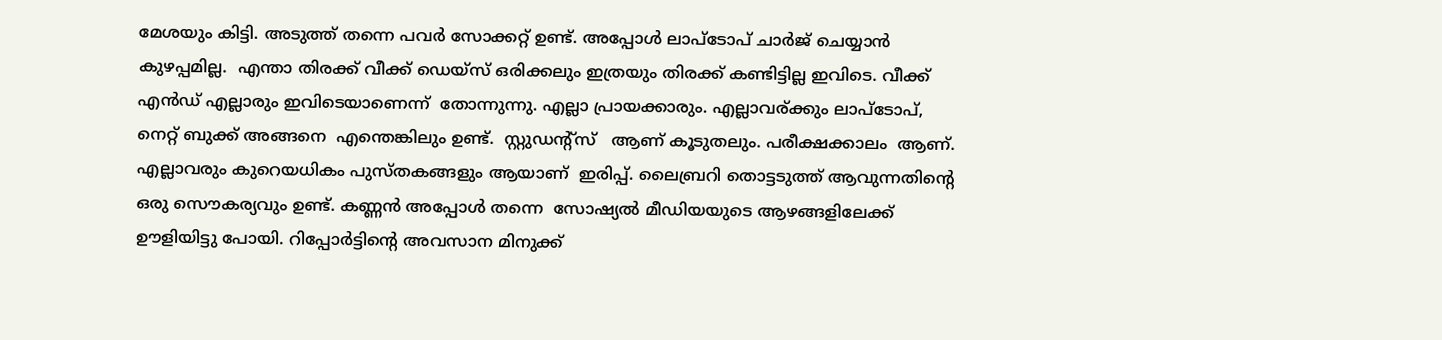മേശയും കിട്ടി. അടുത്ത് തന്നെ പവര്‍ സോക്കറ്റ് ഉണ്ട്. അപ്പോള്‍ ലാപ്ടോപ് ചാര്‍ജ് ചെയ്യാന്‍ കുഴപ്പമില്ല.  എന്താ തിരക്ക് വീക്ക്‌ ഡെയ്സ് ഒരിക്കലും ഇത്രയും തിരക്ക് കണ്ടിട്ടില്ല ഇവിടെ. വീക്ക്‌ എന്‍ഡ് എല്ലാരും ഇവിടെയാണെന്ന്  തോന്നുന്നു. എല്ലാ പ്രായക്കാരും. എല്ലാവര്ക്കും ലാപ്ടോപ്, നെറ്റ് ബുക്ക് അങ്ങനെ  എന്തെങ്കിലും ഉണ്ട്.  സ്റ്റുഡന്റ്സ്   ആണ് കൂടുതലും. പരീക്ഷക്കാലം  ആണ്. എല്ലാവരും കുറെയധികം പുസ്തകങ്ങളും ആയാണ്  ഇരിപ്പ്. ലൈബ്രറി തൊട്ടടുത്ത്‌ ആവുന്നതിന്റെ ഒരു സൌകര്യവും ഉണ്ട്. കണ്ണന്‍ അപ്പോള്‍ തന്നെ  സോഷ്യല്‍ മീഡിയയുടെ ആഴങ്ങളിലേക്ക്  ഊളിയിട്ടു പോയി. റിപ്പോര്‍ട്ടിന്റെ അവസാന മിനുക്ക്‌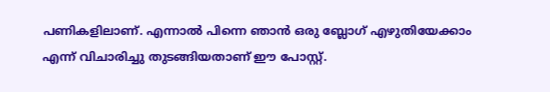പണികളിലാണ്. എന്നാല്‍ പിന്നെ ഞാന്‍ ഒരു ബ്ലോഗ്‌ എഴുതിയേക്കാം എന്ന് വിചാരിച്ചു തുടങ്ങിയതാണ് ഈ പോസ്റ്റ്‌.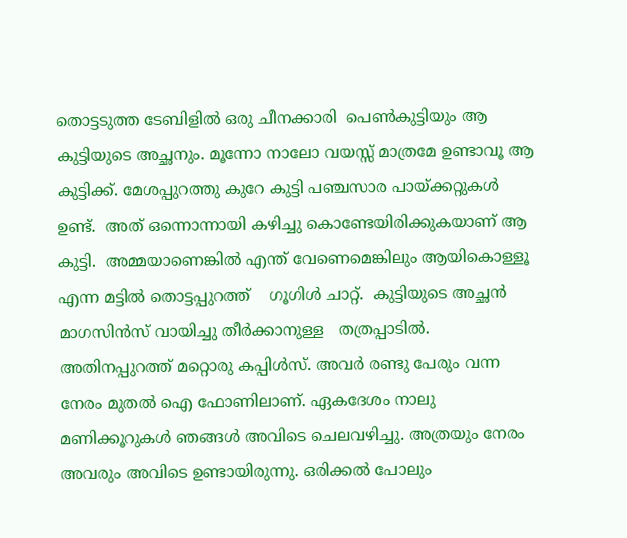തൊട്ടടുത്ത ടേബിളില്‍ ഒരു ചീനക്കാരി  പെണ്‍കുട്ടിയും ആ കുട്ടിയുടെ അച്ഛനും. മൂന്നോ നാലോ വയസ്സ് മാത്രമേ ഉണ്ടാവൂ ആ കുട്ടിക്ക്. മേശപ്പുറത്തു കുറേ കുട്ടി പഞ്ചസാര പായ്ക്കറ്റുകള്‍ ഉണ്ട്.  അത് ഒന്നൊന്നായി കഴിച്ചു കൊണ്ടേയിരിക്കുകയാണ് ആ കുട്ടി.  അമ്മയാണെങ്കില്‍ എന്ത് വേണെമെങ്കിലും ആയികൊള്ളൂ  എന്ന മട്ടില്‍ തൊട്ടപ്പുറത്ത്    ഗൂഗിള്‍ ചാറ്റ്.  കുട്ടിയുടെ അച്ഛന്‍ മാഗസിന്‍സ് വായിച്ചു തീര്‍ക്കാനുള്ള   തത്രപ്പാടില്‍.
അതിനപ്പുറത്ത് മറ്റൊരു കപ്പിള്‍സ്. അവര്‍ രണ്ടു പേരും വന്ന നേരം മുതല്‍ ഐ ഫോണിലാണ്. ഏകദേശം നാലു  മണിക്കൂറുകള്‍ ഞങ്ങള്‍ അവിടെ ചെലവഴിച്ചു. അത്രയും നേരം അവരും അവിടെ ഉണ്ടായിരുന്നു. ഒരിക്കല്‍ പോലും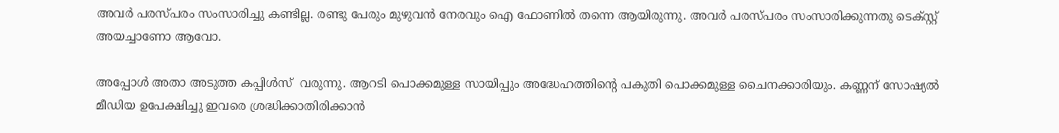അവര്‍ പരസ്പരം സംസാരിച്ചു കണ്ടില്ല. രണ്ടു പേരും മുഴുവന്‍ നേരവും ഐ ഫോണില്‍ തന്നെ ആയിരുന്നു. അവര്‍ പരസ്പരം സംസാരിക്കുന്നതു ടെക്സ്റ്റ് അയച്ചാണോ ആവോ.

അപ്പോള്‍ അതാ അടുത്ത കപ്പിള്‍സ്  വരുന്നു. ആറടി പൊക്കമുള്ള സായിപ്പും അദ്ധേഹത്തിന്റെ പകുതി പൊക്കമുള്ള ചൈനക്കാരിയും. കണ്ണന് സോഷ്യല്‍ മീഡിയ ഉപേക്ഷിച്ചു ഇവരെ ശ്രദ്ധിക്കാതിരിക്കാന്‍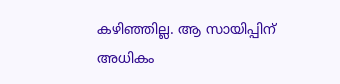കഴിഞ്ഞില്ല. ആ സായിപ്പിന് അധികം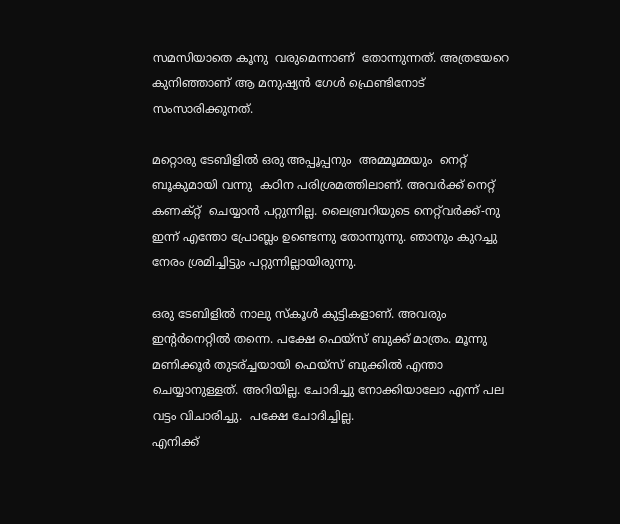സമസിയാതെ കൂനു  വരുമെന്നാണ്  തോന്നുന്നത്. അത്രയേറെ  കുനിഞ്ഞാണ് ആ മനുഷ്യന്‍ ഗേള്‍ ഫ്രെണ്ടിനോട് സംസാരിക്കുനത്.

മറ്റൊരു ടേബിളില്‍ ഒരു അപ്പൂപ്പനും  അമ്മൂമ്മയും  നെറ്റ് ബൂകുമായി വന്നു  കഠിന പരിശ്രമത്തിലാണ്. അവര്‍ക്ക് നെറ്റ് കണക്റ്റ്  ചെയ്യാന്‍ പറ്റുന്നില്ല. ലൈബ്രറിയുടെ നെറ്റ്‌വര്‍ക്ക്-നു ഇന്ന് എന്തോ പ്രോബ്ലം ഉണ്ടെന്നു തോന്നുന്നു. ഞാനും കുറച്ചു നേരം ശ്രമിച്ചിട്ടും പറ്റുന്നില്ലായിരുന്നു.

ഒരു ടേബിളില്‍ നാലു സ്കൂള്‍ കുട്ടികളാണ്. അവരും ഇന്‍റര്‍നെറ്റില്‍ തന്നെ. പക്ഷേ ഫെയ്സ് ബുക്ക്‌ മാത്രം. മൂന്നു മണിക്കൂര്‍ തുടര്ച്ചയായി ഫെയ്സ് ബുക്കില്‍ എന്താ ചെയ്യാനുള്ളത്. അറിയില്ല. ചോദിച്ചു നോക്കിയാലോ എന്ന് പല വട്ടം വിചാരിച്ചു.  പക്ഷേ ചോദിച്ചില്ല.
എനിക്ക്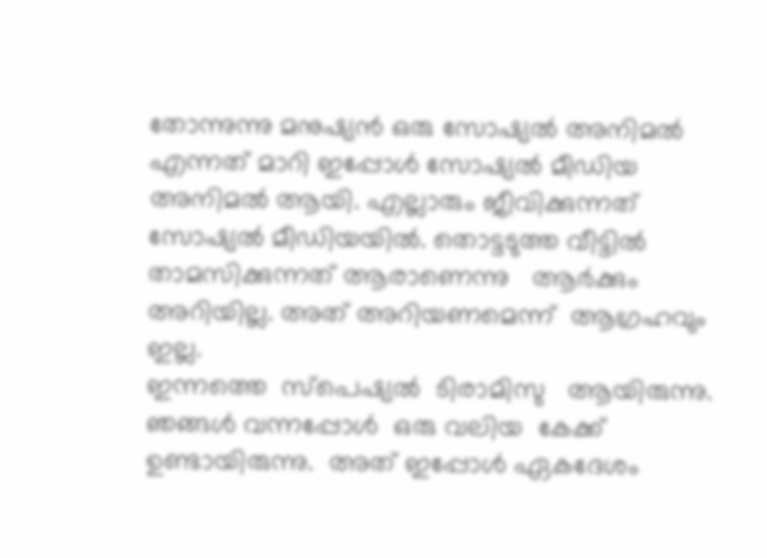തോന്നുന്നു മനുഷ്യന്‍ ഒരു സോഷ്യല്‍ അനിമല്‍ എന്നത് മാറി ഇപ്പോള്‍ സോഷ്യല്‍ മീഡിയ അനിമല്‍ ആയി. എല്ലാരും ജീവിക്കുന്നത് സോഷ്യല്‍ മീഡിയയില്‍. തൊട്ടടുത്ത വീട്ടില്‍ താമസിക്കുന്നത് ആരാണെന്നു   ആര്‍ക്കും  അറിയില്ല. അത് അറിയണമെന്ന്  ആഗ്രഹവും  ഇല്ല.
ഇന്നത്തെ  സ്പെഷ്യല്‍  ടിരാമിസു   ആയിരുന്നു. ഞങ്ങള്‍ വന്നപ്പോള്‍  ഒരു വലിയ  കേക്ക്  ഉണ്ടായിരുന്നു.  അത് ഇപ്പോള്‍ ഏകദേശം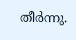തീര്‍ന്നു.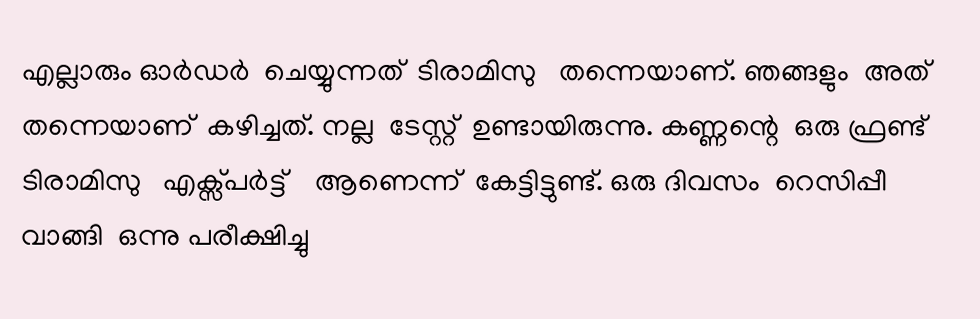എല്ലാരും ഓര്‍ഡര്‍  ചെയ്യുന്നത്  ടിരാമിസു   തന്നെയാണ്. ഞങ്ങളും  അത് തന്നെയാണ്  കഴിച്ചത്. നല്ല  ടേസ്റ്റ്  ഉണ്ടായിരുന്നു. കണ്ണന്റെ  ഒരു ഫ്രണ്ട്  ടിരാമിസു   എക്സ്പര്‍ട്ട്    ആണെന്ന്  കേട്ടിട്ടുണ്ട്. ഒരു ദിവസം  റെസിപ്പീ  വാങ്ങി  ഒന്നു പരീക്ഷിച്ചു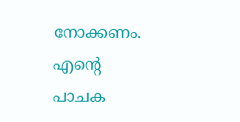നോക്കണം. എന്‍റെ  പാചക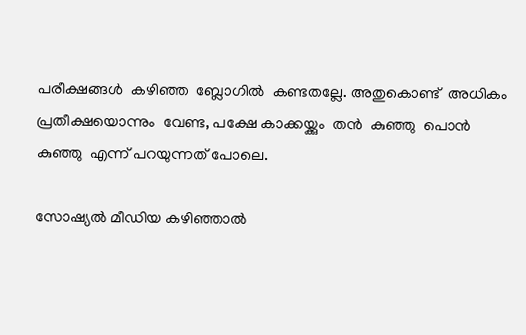പരീക്ഷങ്ങള്‍  കഴിഞ്ഞ  ബ്ലോഗില്‍  കണ്ടതല്ലേ. അതുകൊണ്ട്  അധികം പ്രതീക്ഷയൊന്നും  വേണ്ട, പക്ഷേ കാക്കയ്ക്കും  തന്‍  കുഞ്ഞു  പൊന്‍   കുഞ്ഞു  എന്ന് പറയുന്നത് പോലെ.

സോഷ്യല്‍ മീഡിയ കഴിഞ്ഞാല്‍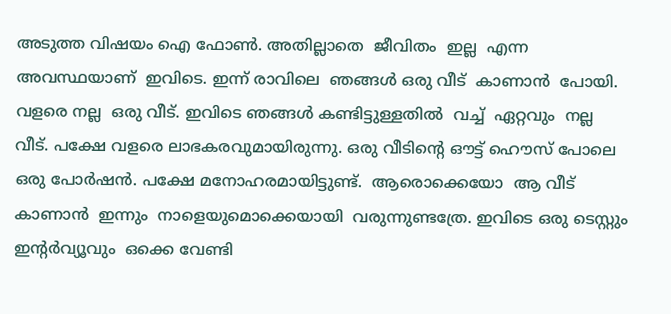അടുത്ത വിഷയം ഐ ഫോണ്‍. അതില്ലാതെ  ജീവിതം  ഇല്ല  എന്ന അവസ്ഥയാണ്  ഇവിടെ. ഇന്ന് രാവിലെ  ഞങ്ങള്‍ ഒരു വീട്  കാണാന്‍  പോയി. വളരെ നല്ല  ഒരു വീട്. ഇവിടെ ഞങ്ങള്‍ കണ്ടിട്ടുള്ളതില്‍  വച്ച്  ഏറ്റവും  നല്ല  വീട്. പക്ഷേ വളരെ ലാഭകരവുമായിരുന്നു. ഒരു വീടിന്റെ ഔട്ട്‌ ഹൌസ് പോലെ ഒരു പോര്‍ഷന്‍. പക്ഷേ മനോഹരമായിട്ടുണ്ട്.  ആരൊക്കെയോ  ആ വീട്  കാണാന്‍  ഇന്നും  നാളെയുമൊക്കെയായി  വരുന്നുണ്ടത്രേ. ഇവിടെ ഒരു ടെസ്റ്റും  ഇന്റര്‍വ്യൂവും  ഒക്കെ വേണ്ടി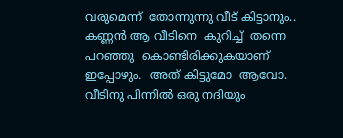വരുമെന്ന്  തോന്നുന്നു വീട് കിട്ടാനും.. കണ്ണന്‍ ആ വീടിനെ  കുറിച്ച്  തന്നെ  പറഞ്ഞു  കൊണ്ടിരിക്കുകയാണ്  ഇപ്പോഴും.  അത് കിട്ടുമോ  ആവോ. വീടിനു പിന്നില്‍ ഒരു നദിയും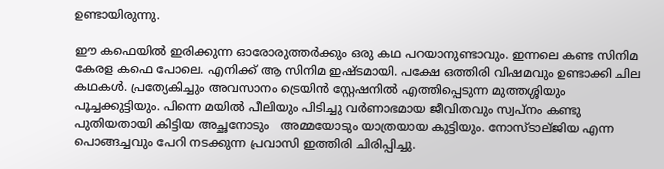ഉണ്ടായിരുന്നു.

ഈ കഫെയില്‍ ഇരിക്കുന്ന ഓരോരുത്തര്‍ക്കും ഒരു കഥ പറയാനുണ്ടാവും. ഇന്നലെ കണ്ട സിനിമ കേരള കഫെ പോലെ. എനിക്ക് ആ സിനിമ ഇഷ്ടമായി. പക്ഷേ ഒത്തിരി വിഷമവും ഉണ്ടാക്കി ചില കഥകള്‍. പ്രത്യേകിച്ചും അവസാനം ട്രെയിന്‍ സ്റ്റേഷനില്‍ എത്തിപ്പെടുന്ന മുത്തശ്ശിയും പൂച്ചക്കുട്ടിയും. പിന്നെ മയില്‍ പീലിയും പിടിച്ചു വര്‍ണാഭമായ ജീവിതവും സ്വപ്നം കണ്ടു പുതിയതായി കിട്ടിയ അച്ഛനോടും   അമ്മയോടും യാത്രയായ കുട്ടിയും. നോസ്ടാല്ജിയ എന്ന പൊങ്ങച്ചവും പേറി നടക്കുന്ന പ്രവാസി ഇത്തിരി ചിരിപ്പിച്ചു.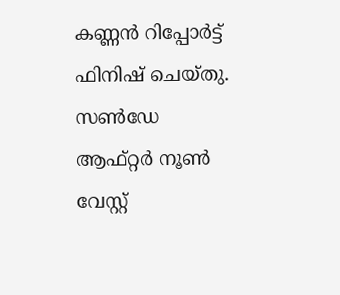കണ്ണന്‍ റിപ്പോര്‍ട്ട്‌ ഫിനിഷ് ചെയ്തു. സണ്‍‌ഡേ ആഫ്റ്റര്‍ നൂണ്‍  വേസ്റ്റ്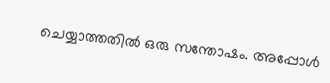ചെയ്യാത്തതില്‍ ഒരു സന്തോഷം. അപ്പോള്‍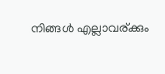നിങ്ങള്‍ എല്ലാവര്ക്കും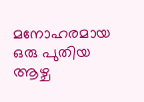മനോഹരമായ ഒരു പുതിയ ആഴ്ച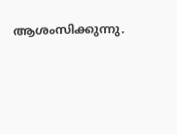ആശംസിക്കുന്നു.